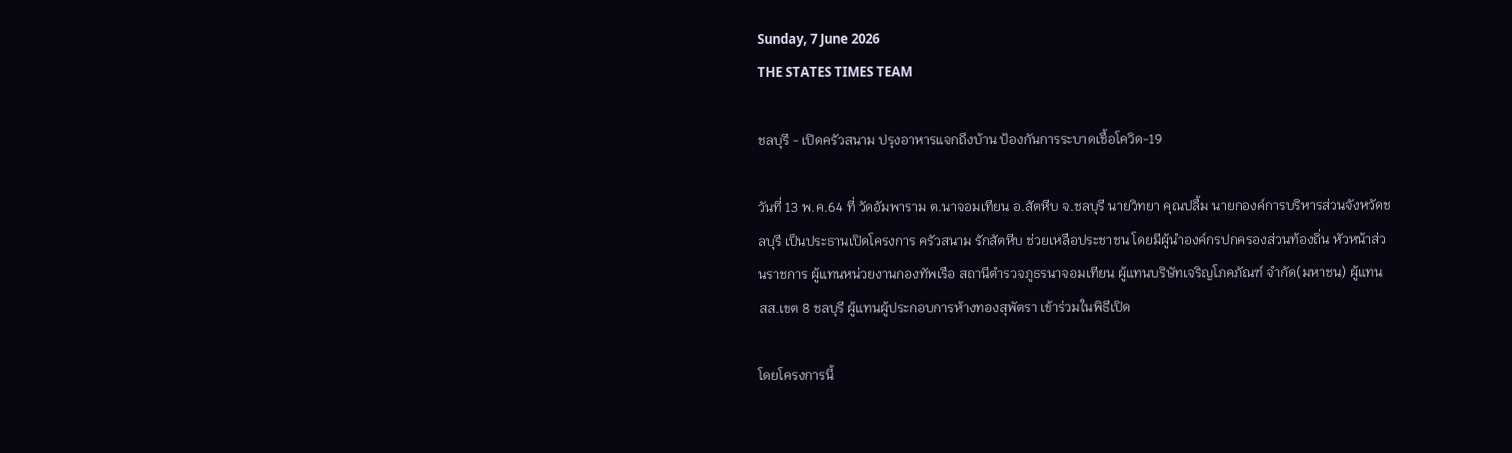Sunday, 7 June 2026
THE STATES TIMES TEAM

ชลบุรี - เปิดครัวสนาม ปรุงอาหารแจกถึงบ้าน ป้องกันการระบาดเชื้อโควิด-19

วันที่ 13 พ.ค.64 ที่ วัดอัมพาราม ต.นาจอมเทียน อ.สัตหีบ จ.ชลบุรี นายวิทยา คุณปลื้ม นายกองค์การบริหารส่วนจังหวัดชลบุรี เป็นประธานเปิดโครงการ ครัวสนาม รักสัตหีบ ช่วยเหลือประชาชน โดยมีผู้นำองค์กรปกครองส่วนท้องถิ่น หัวหน้าส่วนราชการ ผู้แทนหน่วยงานกองทัพเรือ สถานีตำรวจภูธรนาจอมเทียน ผู้แทนบริษัทเจริญโภคภัณฑ์ จำกัด(มหาชน) ผู้แทน สส.เขต 8 ชลบุรี ผู้แทนผู้ประกอบการห้างทองสุพัตรา เข้าร่วมในพิธีเปิด

โดยโครงการนี้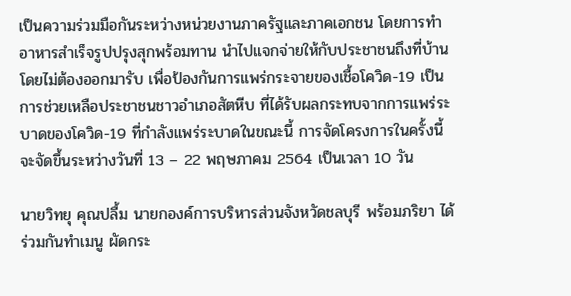เป็นความร่วมมือกันระหว่างหน่วยงานภาครัฐและภาคเอกชน โดยการทำอาหารสำเร็จรูปปรุงสุกพร้อมทาน นำไปแจกจ่ายให้กับประชาชนถึงที่บ้านโดยไม่ต้องออกมารับ เพื่อป้องกันการแพร่กระจายของเชื้อโควิด-19 เป็นการช่วยเหลือประชาชนชาวอำเภอสัตหีบ ที่ได้รับผลกระทบจากการแพร่ระบาดของโควิด-19 ที่กำลังแพร่ระบาดในขณะนี้ การจัดโครงการในครั้งนี้จะจัดขึ้นระหว่างวันที่ 13 – 22 พฤษภาคม 2564 เป็นเวลา 10 วัน

นายวิทยุ คุณปลื้ม นายกองค์การบริหารส่วนจังหวัดชลบุรี พร้อมภริยา ได้ร่วมกันทำเมนู ผัดกระ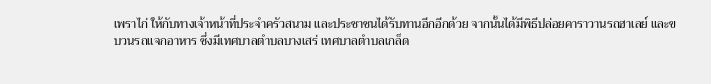เพราไก่ ให้กับทางเจ้าหน้าที่ประจำครัวสนาม และประชาชนได้รับทานอีกอีกด้วย จากนั้นได้มีพิธีปล่อยคาราวานรถฮาเลย์ และขบวนรถแจกอาหาร ซึ่งมีเทศบาลตำบลบางเสร่ เทศบาลตำบลเกล็ด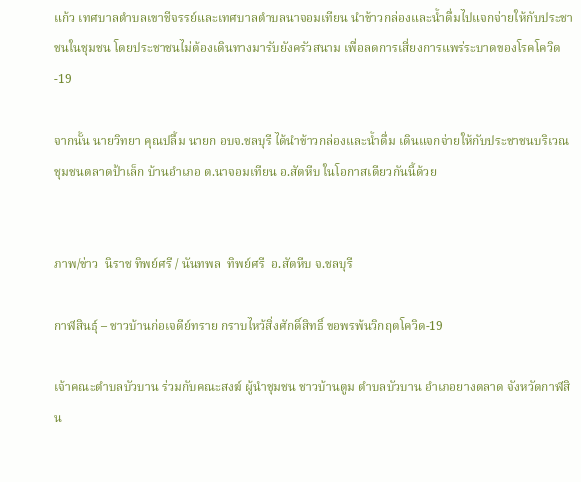แก้ว เทศบาลตำบลเขาชีจรรย์และเทศบาลตำบลนาจอมเทียน นำข้าวกล่องและน้ำดื่มไปแจกจ่ายให้กับประชาชนในชุมชน โดยประชาชนไม่ต้องเดินทางมารับยังครัวสนาม เพื่อลดการเสี่ยงการแพร่ระบาดของโรคโควิด-19

จากนั้น นายวิทยา คุณปลื้ม นายก อบจ.ชลบุรี ได้นำข้าวกล่องและน้ำดื่ม เดินแจกจ่ายให้กับประชาชนบริเวณ ชุมชนตลาดป้าเล็ก บ้านอำเภอ ต.นาจอมเทียน อ.สัตหีบ ในโอกาสเดียวกันนี้ด้วย


ภาพ/ข่าว  นิราช ทิพย์ศรี / นันทพล  ทิพย์ศรี  อ.สัตหีบ จ.ชลบุรี

กาฬสินธุ์ – ชาวบ้านก่อเจดีย์ทราย กราบไหว้สิ่งศักดิ์สิทธิ์ ขอพรพ้นวิกฤตโควิด-19

เจ้าคณะตำบลบัวบาน ร่วมกับคณะสงฆ์ ผู้นำชุมชน ชาวบ้านตูม ตำบลบัวบาน อำเภอยางตลาด จังหวัดกาฬสิน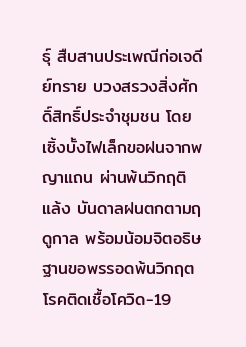ธุ์ สืบสานประเพณีก่อเจดีย์ทราย บวงสรวงสิ่งศักดิ์สิทธิ์ประจำชุมชน โดยเซิ้งบั้งไฟเล็กขอฝนจากพญาแถน ผ่านพ้นวิกฤติแล้ง บันดาลฝนตกตามฤดูกาล พร้อมน้อมจิตอธิษฐานขอพรรอดพ้นวิกฤตโรคติดเชื้อโควิด-19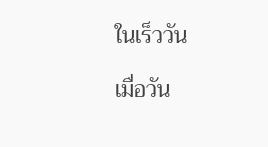ในเร็ววัน

เมื่อวัน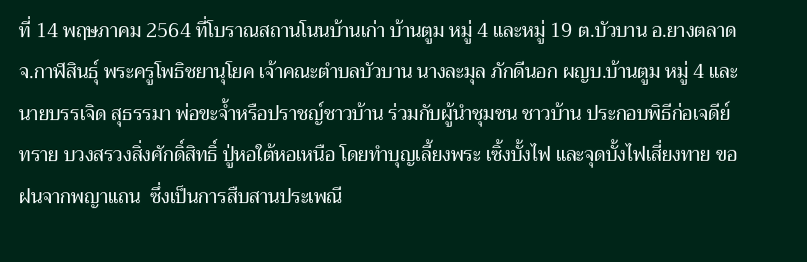ที่ 14 พฤษภาคม 2564 ที่โบราณสถานโนนบ้านเก่า บ้านตูม หมู่ 4 และหมู่ 19 ต.บัวบาน อ.ยางตลาด จ.กาฬสินธุ์ พระครูโพธิชยานุโยค เจ้าคณะตำบลบัวบาน นางละมุล ภักดีนอก ผญบ.บ้านตูม หมู่ 4 และนายบรรเจิด สุธรรมา พ่อขะจ้ำหรือปราชญ์ชาวบ้าน ร่วมกับผู้นำชุมชน ชาวบ้าน ประกอบพิธีก่อเจดีย์ทราย บวงสรวงสิ่งศักดิ์สิทธิ์ ปู่หอใต้หอเหนือ โดยทำบุญเลี้ยงพระ เซิ้งบั้งไฟ และจุดบั้งไฟเสี่ยงทาย ขอฝนจากพญาแถน  ซึ่งเป็นการสืบสานประเพณี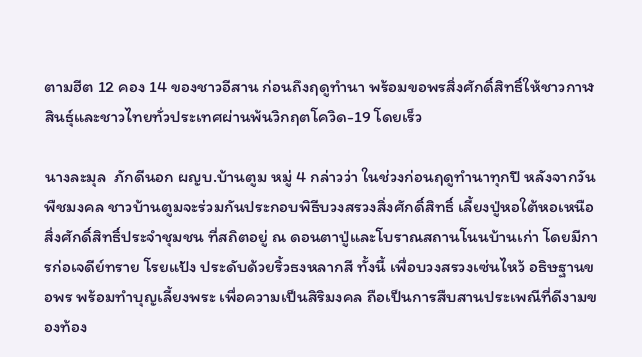ตามฮีต 12 คอง 14 ของชาวอีสาน ก่อนถึงฤดูทำนา พร้อมขอพรสิ่งศักดิ์สิทธิ์ให้ชาวกาฬสินธุ์และชาวไทยทั่วประเทศผ่านพ้นวิกฤตโควิด-19 โดยเร็ว

นางละมุล  ภักดีนอก ผญบ.บ้านตูม หมู่ 4 กล่าวว่า ในช่วงก่อนฤดูทำนาทุกปี หลังจากวันพืชมงคล ชาวบ้านตูมจะร่วมกันประกอบพิธีบวงสรวงสิ่งศักดิ์สิทธิ์ เลี้ยงปู่หอใต้หอเหนือ สิ่งศักดิ์สิทธิ์ประจำชุมชน ที่สถิตอยู่ ณ ดอนตาปู่และโบราณสถานโนนบ้านเก่า โดยมีการก่อเจดีย์ทราย โรยแป้ง ประดับด้วยริ้วธงหลากสี ทั้งนี้ เพื่อบวงสรวงเซ่นไหว้ อธิษฐานขอพร พร้อมทำบุญเลี้ยงพระ เพื่อความเป็นสิริมงคล ถือเป็นการสืบสานประเพณีที่ดีงามของท้อง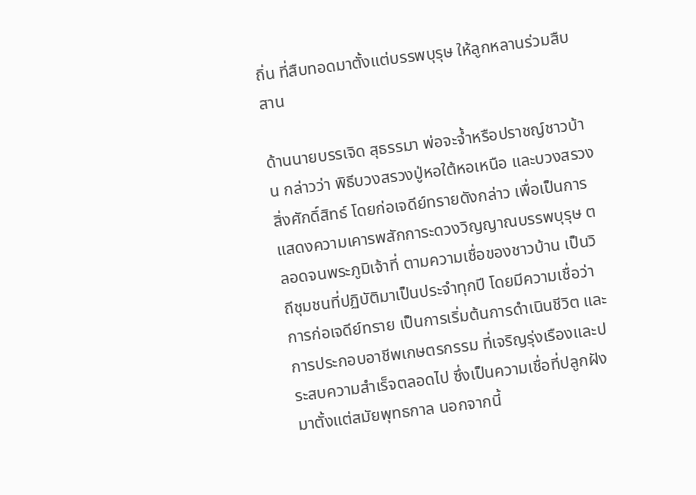ถิ่น ที่สืบทอดมาตั้งแต่บรรพบุรุษ ให้ลูกหลานร่วมสืบสาน

ด้านนายบรรเจิด สุธรรมา พ่อจะจ้ำหรือปราชญ์ชาวบ้าน กล่าวว่า พิธีบวงสรวงปู่หอใต้หอเหนือ และบวงสรวงสิ่งศักดิ์สิทธ์ โดยก่อเจดีย์ทรายดังกล่าว เพื่อเป็นการแสดงความเคารพสักการะดวงวิญญาณบรรพบุรุษ ตลอดจนพระภูมิเจ้าที่ ตามความเชื่อของชาวบ้าน เป็นวิถีชุมชนที่ปฏิบัติมาเป็นประจำทุกปี โดยมีความเชื่อว่าการก่อเจดีย์ทราย เป็นการเริ่มต้นการดำเนินชีวิต และการประกอบอาชีพเกษตรกรรม ที่เจริญรุ่งเรืองและประสบความสำเร็จตลอดไป ซึ่งเป็นความเชื่อที่ปลูกฝังมาตั้งแต่สมัยพุทธกาล นอกจากนี้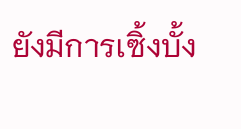ยังมีการเซิ้งบั้ง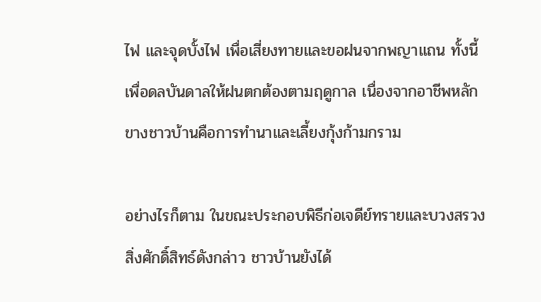ไฟ และจุดบั้งไฟ เพื่อเสี่ยงทายและขอฝนจากพญาแถน ทั้งนี้เพื่อดลบันดาลให้ฝนตกต้องตามฤดูกาล เนื่องจากอาชีพหลักขางชาวบ้านคือการทำนาและเลี้ยงกุ้งก้ามกราม

อย่างไรก็ตาม ในขณะประกอบพิธีก่อเจดีย์ทรายและบวงสรวงสิ่งศักดิ์สิทธ์ดังกล่าว ชาวบ้านยังได้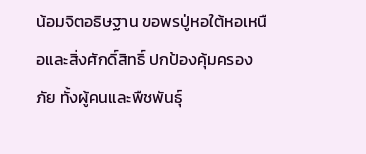น้อมจิตอธิษฐาน ขอพรปู่หอใต้หอเหนือและสิ่งศักดิ์สิทธิ์ ปกป้องคุ้มครองภัย ทั้งผู้คนและพืชพันธุ์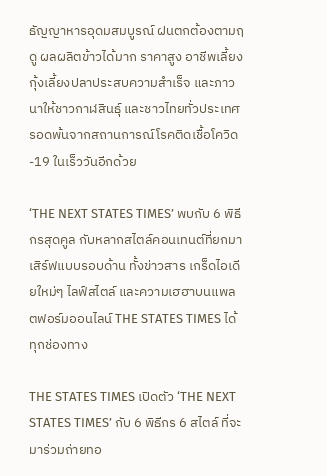ธัญญาหารอุดมสมบูรณ์ ฝนตกต้องตามฤดู ผลผลิตข้าวได้มาก ราคาสูง อาชีพเลี้ยงกุ้งเลี้ยงปลาประสบความสำเร็จ และภาวนาให้ชาวกาฬสินธุ์ และชาวไทยทั่วประเทศรอดพ้นจากสถานการณ์โรคติดเชื้อโควิด-19 ในเร็ววันอีกด้วย

‘THE NEXT STATES TIMES’ พบกับ 6 พิธีกรสุดคูล กับหลากสไตล์คอนเทนต์ที่ยกมาเสิร์ฟแบบรอบด้าน ทั้งข่าวสาร เกร็ดไอเดียใหม่ๆ ไลฟ์สไตล์ และความเฮฮาบนแพลตฟอร์มออนไลน์ THE STATES TIMES ได้ทุกช่องทาง

THE STATES TIMES เปิดตัว ‘THE NEXT STATES TIMES’ กับ 6 พิธีกร 6 สไตล์ ที่จะมาร่วมถ่ายทอ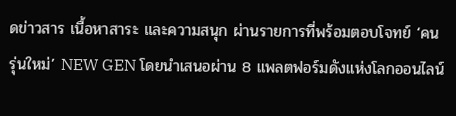ดข่าวสาร เนื้อหาสาระ และความสนุก ผ่านรายการที่พร้อมตอบโจทย์ ‘คนรุ่นใหม่’ NEW GEN โดยนำเสนอผ่าน 8 แพลตฟอร์มดังแห่งโลกออนไลน์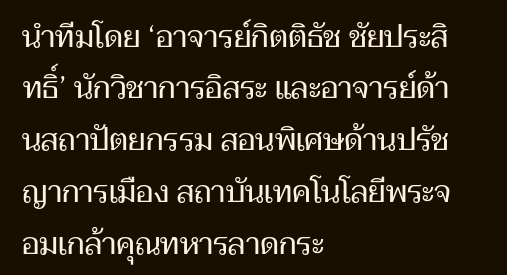นำทีมโดย ‘อาจารย์กิตติธัช ชัยประสิทธิ์’ นักวิชาการอิสระ และอาจารย์ด้านสถาปัตยกรรม สอนพิเศษด้านปรัชญาการเมือง สถาบันเทคโนโลยีพระจอมเกล้าคุณทหารลาดกระ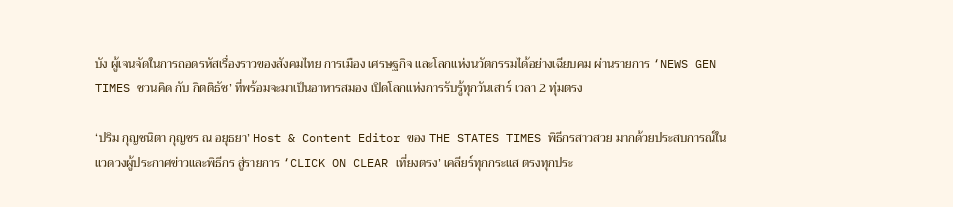บัง ผู้เจนจัดในการถอดรหัสเรื่องราวของสังคมไทย การเมือง เศรษฐกิจ และโลกแห่งนวัตกรรมได้อย่างเฉียบคม ผ่านรายการ ‘NEWS GEN TIMES ชวนคิด กับ กิตติธัช’ ที่พร้อมจะมาเป็นอาหารสมอง เปิดโลกแห่งการรับรู้ทุกวันเสาร์ เวลา 2 ทุ่มตรง

‘ปริม กุญชนิตา กุญชร ณ อยุธยา’ Host & Content Editor ของ THE STATES TIMES พิธีกรสาวสวย มากด้วยประสบการณ์ในแวดวงผู้ประกาศข่าวและพิธีกร สู่รายการ ‘CLICK ON CLEAR เที่ยงตรง’ เคลียร์ทุกกระแส ตรงทุกประ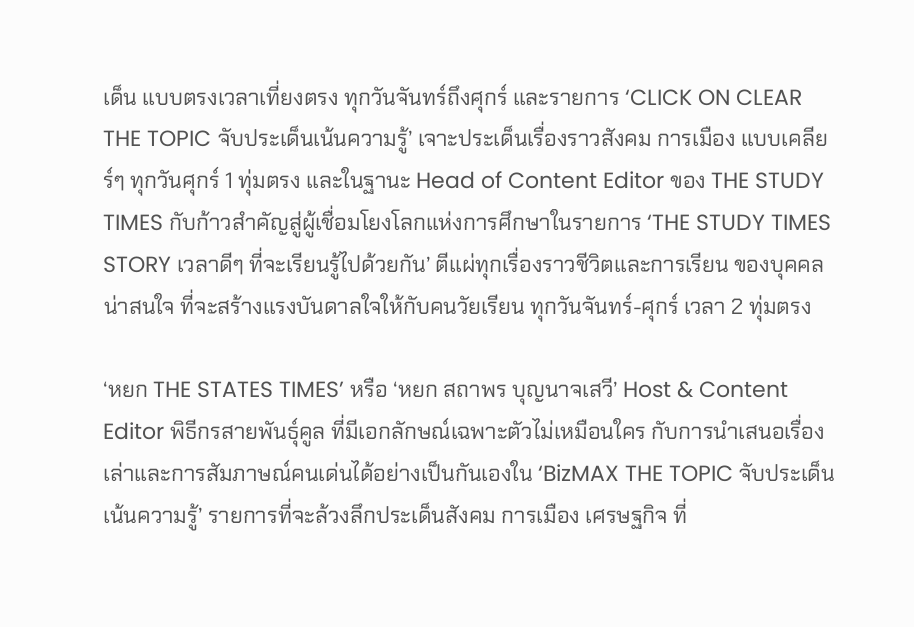เด็น แบบตรงเวลาเที่ยงตรง ทุกวันจันทร์ถึงศุกร์ และรายการ ‘CLICK ON CLEAR THE TOPIC จับประเด็นเน้นความรู้’ เจาะประเด็นเรื่องราวสังคม การเมือง แบบเคลียร์ๆ ทุกวันศุกร์ 1 ทุ่มตรง และในฐานะ Head of Content Editor ของ THE STUDY TIMES กับก้าวสำคัญสู่ผู้เชื่อมโยงโลกแห่งการศึกษาในรายการ ‘THE STUDY TIMES STORY เวลาดีๆ ที่จะเรียนรู้ไปด้วยกัน’ ตีแผ่ทุกเรื่องราวชีวิตและการเรียน ของบุคคลน่าสนใจ ที่จะสร้างแรงบันดาลใจให้กับคนวัยเรียน ทุกวันจันทร์-ศุกร์ เวลา 2 ทุ่มตรง

‘หยก THE STATES TIMES’ หรือ ‘หยก สถาพร บุญนาจเสวี’ Host & Content Editor พิธีกรสายพันธุ์คูล ที่มีเอกลักษณ์เฉพาะตัวไม่เหมือนใคร กับการนำเสนอเรื่องเล่าและการสัมภาษณ์คนเด่นได้อย่างเป็นกันเองใน ‘BizMAX THE TOPIC จับประเด็น เน้นความรู้’ รายการที่จะล้วงลึกประเด็นสังคม การเมือง เศรษฐกิจ ที่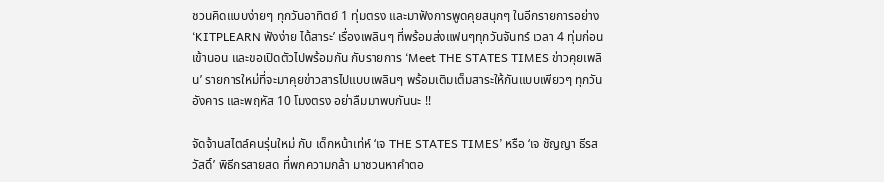ชวนคิดแบบง่ายๆ ทุกวันอาทิตย์ 1 ทุ่มตรง และมาฟังการพูดคุยสนุกๆ ในอีกรายการอย่าง ‘KITPLEARN ฟังง่าย ได้สาระ’ เรื่องเพลินๆ ที่พร้อมส่งแฟนๆทุกวันจันทร์ เวลา 4 ทุ่มก่อนเข้านอน และขอเปิดตัวไปพร้อมกัน กับรายการ ‘Meet THE STATES TIMES ข่าวคุยเพลิน’ รายการใหม่ที่จะมาคุยข่าวสารไปแบบเพลินๆ พร้อมเติมเต็มสาระให้กันแบบเพียวๆ ทุกวันอังคาร และพฤหัส 10 โมงตรง อย่าลืมมาพบกันนะ !!

จัดจ้านสไตล์คนรุ่นใหม่ กับ เด็กหน้าเท่ห์ ‘เจ THE STATES TIMES’ หรือ ‘เจ ชัญญา ธีรสวัสดิ์’ พิธีกรสายสด ที่พกความกล้า มาชวนหาคำตอ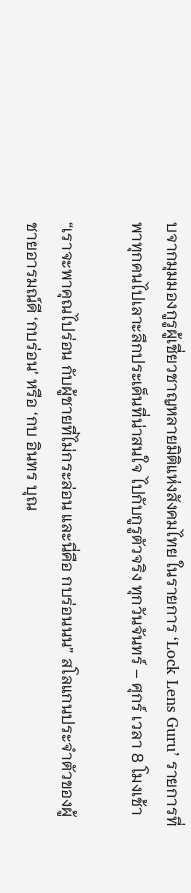บจากมุมมองกูรูผู้เชี่ยวชาญหลายมิติแห่งสังคมไทย ในรายการ ‘Lock Lens Guru’ รายการที่พาทุกคนไปเลาะลึกประเด็นที่น่าสนใจ ไปกับกูรูตัวจริง ทุกวันจันทร์ – ศุกร์ เวลา 8 โมงเช้า

“เราจะพาคุณไปร่อน กับผู้ชายที่ไม่กระล่อน และนี่คือ กบร่อนนน” สโลแกนประจำตัวของผู้ชายอารมณ์ดี ‘กบร่อน’ หรือ ‘กบ อินทร บุณ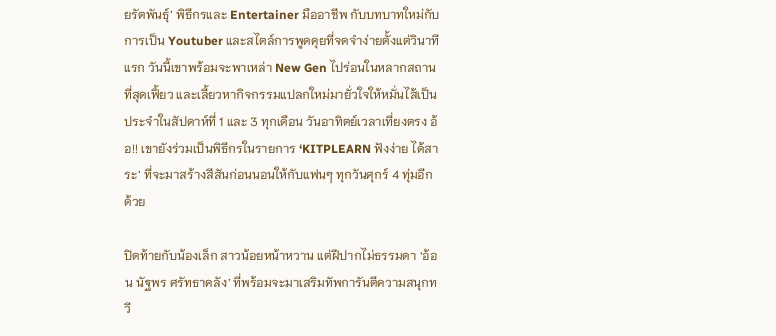ยรัตพันธุ์’ พิธีกรและ Entertainer มืออาชีพ กับบทบาทใหม่กับการเป็น Youtuber และสไตล์การพูดคุยที่จดจำง่ายตั้งแต่วินาทีแรก วันนี้เขาพร้อมจะพาเหล่า New Gen ไปร่อนในหลากสถานที่สุดเฟี้ยว และเลี้ยวหากิจกรรมแปลกใหม่มายั่วใจให้หมั่นไส้เป็นประจำในสัปดาห์ที่ 1 และ 3 ทุกเดือน วันอาทิตย์เวลาเที่ยงตรง อ้อ!! เขายังร่วมเป็นพิธีกรในรายการ ‘KITPLEARN ฟังง่าย ได้สาระ’ ที่จะมาสร้างสีสันก่อนนอนให้กับแฟนๆ ทุกวันศุกร์ 4 ทุ่มอีกด้วย

ปิดท้ายกับน้องเล็ก สาวน้อยหน้าหวาน แต่ฝีปากไม่ธรรมดา ‘อ้อน นัฐพร ศรัทธาคลัง’ ที่พร้อมจะมาเสริมทัพการันตีความสนุกทวี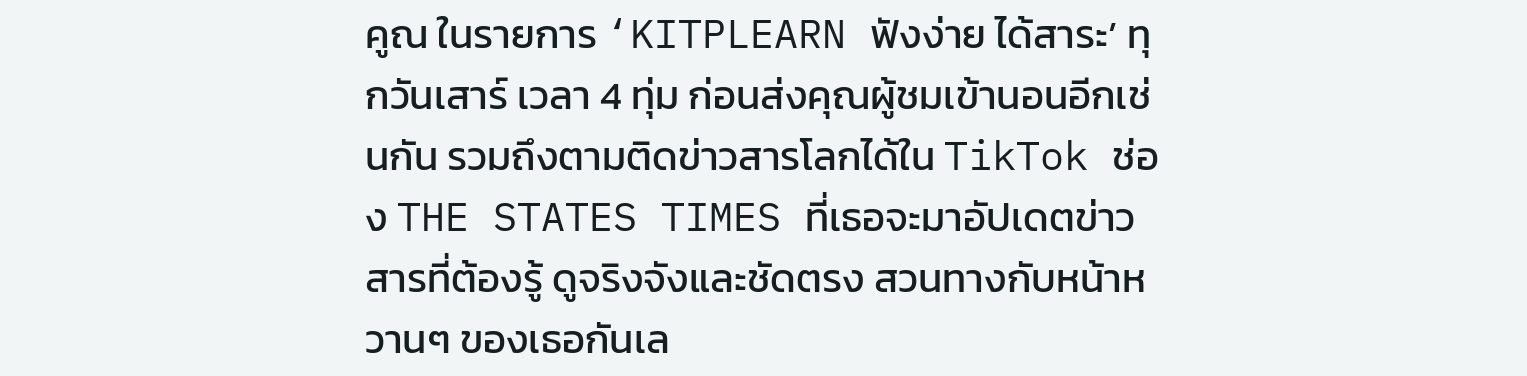คูณ ในรายการ ‘KITPLEARN ฟังง่าย ได้สาระ’ ทุกวันเสาร์ เวลา 4 ทุ่ม ก่อนส่งคุณผู้ชมเข้านอนอีกเช่นกัน รวมถึงตามติดข่าวสารโลกได้ใน TikTok ช่อง THE STATES TIMES ที่เธอจะมาอัปเดตข่าวสารที่ต้องรู้ ดูจริงจังและชัดตรง สวนทางกับหน้าหวานๆ ของเธอกันเล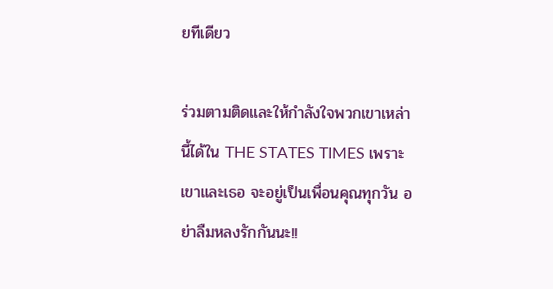ยทีเดียว

ร่วมตามติดและให้กำลังใจพวกเขาเหล่านี้ได้ใน THE STATES TIMES เพราะเขาและเธอ จะอยู่เป็นเพื่อนคุณทุกวัน อย่าลืมหลงรักกันนะ!!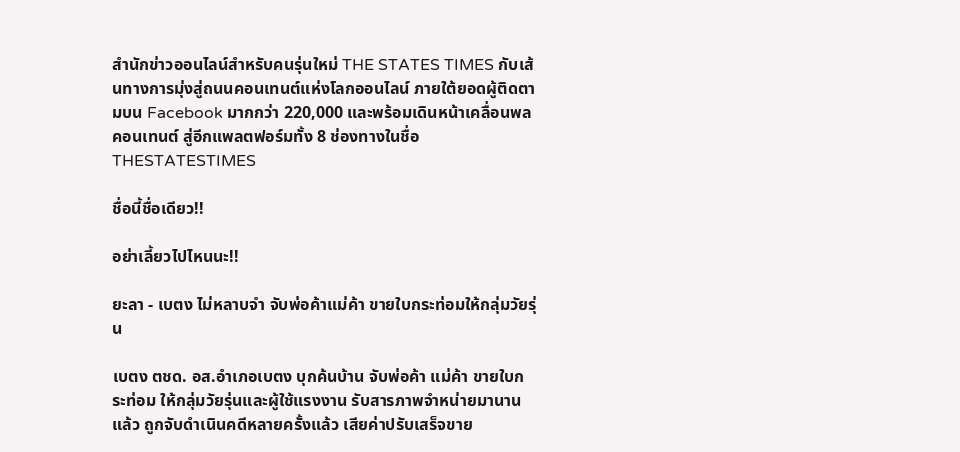สำนักข่าวออนไลน์สำหรับคนรุ่นใหม่ THE STATES TIMES กับเส้นทางการมุ่งสู่ถนนคอนเทนต์แห่งโลกออนไลน์ ภายใต้ยอดผู้ติดตามบน Facebook มากกว่า 220,000 และพร้อมเดินหน้าเคลื่อนพลคอนเทนต์ สู่อีกแพลตฟอร์มทั้ง 8 ช่องทางในชื่อ THESTATESTIMES

ชื่อนี้ชื่อเดียว!!

อย่าเลี้ยวไปไหนนะ!!

ยะลา - เบตง ไม่หลาบจำ จับพ่อค้าแม่ค้า ขายใบกระท่อมให้กลุ่มวัยรุ่น

เบตง ตชด. อส.อำเภอเบตง บุกค้นบ้าน จับพ่อค้า แม่ค้า ขายใบกระท่อม ให้กลุ่มวัยรุ่นและผู้ใช้แรงงาน รับสารภาพจำหน่ายมานานแล้ว ถูกจับดำเนินคดีหลายครั้งแล้ว เสียค่าปรับเสร็จขาย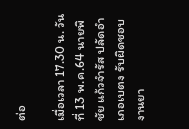ต่อ

เมื่อเวลา 17.30 น. วันที่ 13 พ.ค.64 นายพิชัย แก้วจำรัส ปลัดอำเภอเบตง รับผิดชอบงานยา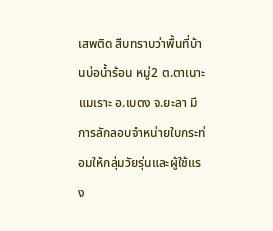เสพติด สืบทราบว่าพื้นที่บ้านบ่อน้ำร้อน หมู่2 ต.ตาเนาะแมเราะ อ.เบตง จ.ยะลา มีการลักลอบจำหน่ายใบกระท่อมให้กลุ่มวัยรุ่นและผู้ใช้แรง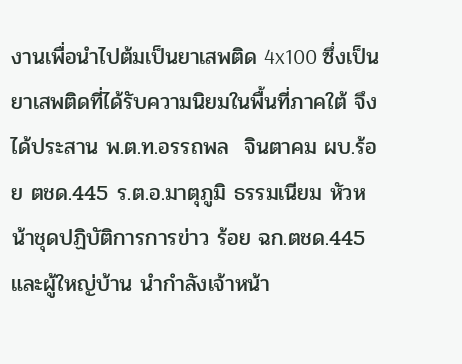งานเพื่อนำไปต้มเป็นยาเสพติด 4x100 ซึ่งเป็นยาเสพติดที่ได้รับความนิยมในพื้นที่ภาคใต้ จึงได้ประสาน พ.ต.ท.อรรถพล  จินตาคม ผบ.ร้อย ตชด.445 ร.ต.อ.มาตุภูมิ ธรรมเนียม หัวหน้าชุดปฏิบัติการการข่าว ร้อย ฉก.ตชด.445 และผู้ใหญ่บ้าน นำกำลังเจ้าหน้า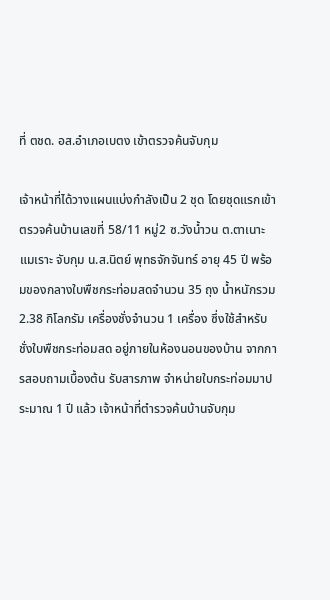ที่ ตชด. อส.อำเภอเบตง เข้าตรวจค้นจับกุม

เจ้าหน้าที่ได้วางแผนแบ่งกำลังเป็น 2 ชุด โดยชุดแรกเข้าตรวจค้นบ้านเลขที่ 58/11 หมู่2 ซ.วังน้ำวน ต.ตาเนาะแมเราะ จับกุม น.ส.นิตย์ พุทธจักจันทร์ อายุ 45 ปี พร้อมของกลางใบพืชกระท่อมสดจำนวน 35 ถุง น้ำหนักรวม 2.38 กิโลกรัม เครื่องชั่งจำนวน 1 เครื่อง ซึ่งใช้สำหรับชั่งใบพืชกระท่อมสด อยู่ภายในห้องนอนของบ้าน จากการสอบถามเบื้องต้น รับสารภาพ จำหน่ายใบกระท่อมมาประมาณ 1 ปี แล้ว เจ้าหน้าที่ตำรวจค้นบ้านจับกุม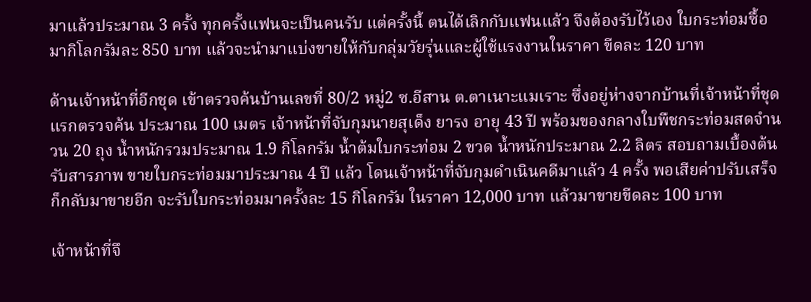มาแล้วประมาณ 3 ครั้ง ทุกครั้งแฟนจะเป็นคนรับ แต่ครั้งนี้ ตนได้เลิกกับแฟนแล้ว จึงต้องรับไว้เอง ใบกระท่อมซื้อมากิโลกรัมละ 850 บาท แล้วจะนำมาแบ่งขายให้กับกลุ่มวัยรุ่นและผู้ใช้แรงงานในราคา ขีดละ 120 บาท

ด้านเจ้าหน้าที่อีกชุด เข้าตรวจค้นบ้านเลขที่ 80/2 หมู่2 ซ.อีสาน ต.ตาเนาะแมเราะ ซึ่งอยู่ห่างจากบ้านที่เจ้าหน้าที่ชุดแรกตรวจค้น ประมาณ 100 เมตร เจ้าหน้าที่จับกุมนายสุเด็ง ยารง อายุ 43 ปี พร้อมของกลางใบพืชกระท่อมสดจำนวน 20 ถุง น้ำหนักรวมประมาณ 1.9 กิโลกรัม น้ำต้มใบกระท่อม 2 ขวด น้ำหนักประมาณ 2.2 ลิตร สอบถามเบื้องต้นรับสารภาพ ขายใบกระท่อมมาประมาณ 4 ปี แล้ว โดนเจ้าหน้าที่จับกุมดำเนินคดีมาแล้ว 4 ครั้ง พอเสียค่าปรับเสร็จ ก็กลับมาขายอีก จะรับใบกระท่อมมาครั้งละ 15 กิโลกรัม ในราคา 12,000 บาท แล้วมาขายขีดละ 100 บาท

เจ้าหน้าที่จึ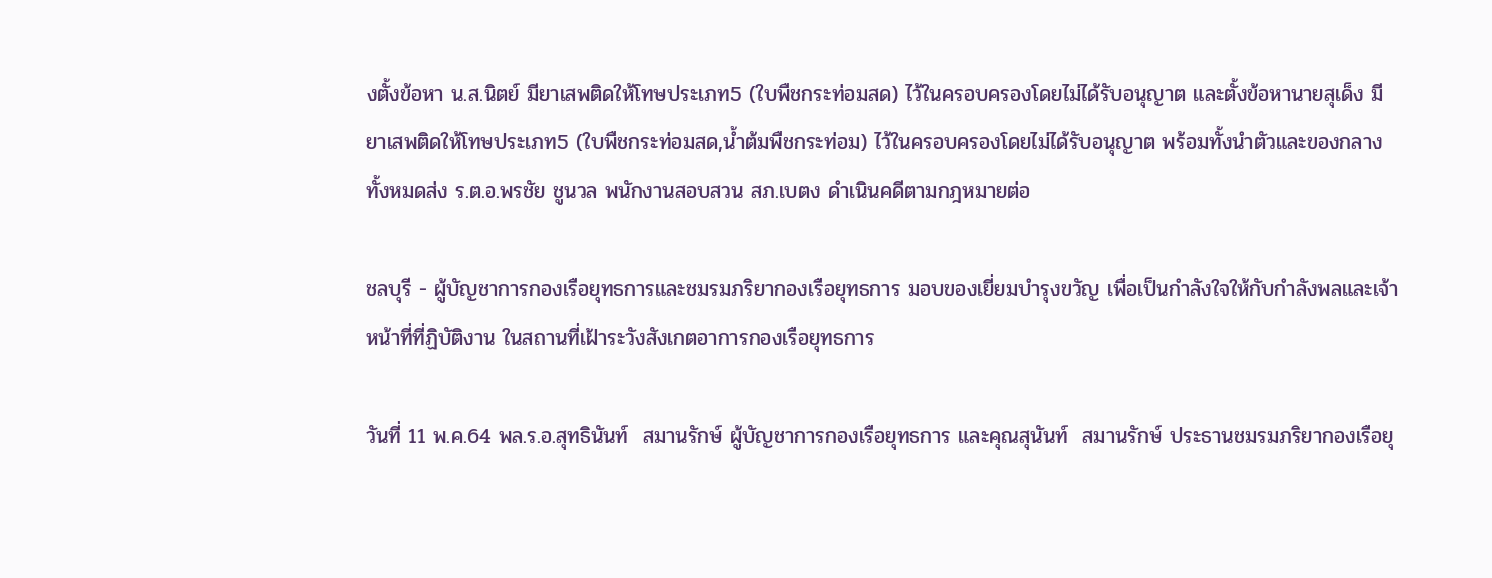งตั้งข้อหา น.ส.นิตย์ มียาเสพติดให้โทษประเภท5 (ใบพืชกระท่อมสด) ไว้ในครอบครองโดยไม่ได้รับอนุญาต และตั้งข้อหานายสุเด็ง มียาเสพติดให้โทษประเภท5 (ใบพืชกระท่อมสด,น้ำต้มพืชกระท่อม) ไว้ในครอบครองโดยไม่ได้รับอนุญาต พร้อมทั้งนำตัวและของกลางทั้งหมดส่ง ร.ต.อ.พรชัย ชูนวล พนักงานสอบสวน สภ.เบตง ดำเนินคดีตามกฎหมายต่อ

ชลบุรี - ผู้บัญชาการกองเรือยุทธการและชมรมภริยากองเรือยุทธการ มอบของเยี่ยมบำรุงขวัญ เพื่อเป็นกำลังใจให้กับกำลังพลและเจ้าหน้าที่ที่ฏิบัติงาน ในสถานที่เฝ้าระวังสังเกตอาการกองเรือยุทธการ

วันที่ 11 พ.ค.64 พล.ร.อ.สุทธินันท์  สมานรักษ์ ผู้บัญชาการกองเรือยุทธการ และคุณสุนันท์  สมานรักษ์ ประธานชมรมภริยากองเรือยุ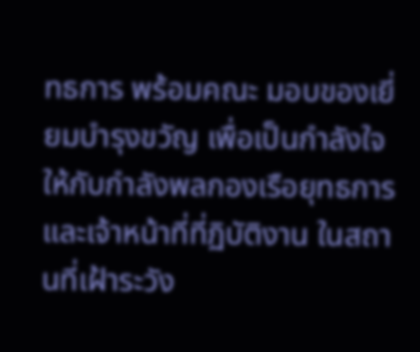ทธการ พร้อมคณะ มอบของเยี่ยมบำรุงขวัญ เพื่อเป็นกำลังใจให้กับกำลังพลกองเรือยุทธการ และเจ้าหน้าที่ที่ฏิบัติงาน ในสถานที่เฝ้าระวัง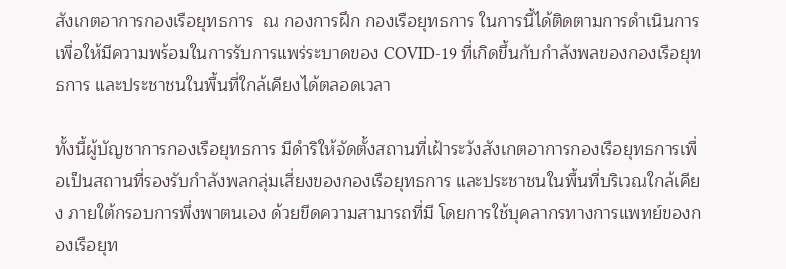สังเกตอาการกองเรือยุทธการ  ณ กองการฝึก กองเรือยุทธการ ในการนี้ได้ติดตามการดำเนินการเพื่อให้มีความพร้อมในการรับการแพร่ระบาดของ COVID-19 ที่เกิดขึ้นกับกำลังพลของกองเรือยุทธการ และประชาชนในพื้นที่ใกล้เคียงได้ตลอดเวลา

ทั้งนี้ผู้บัญชาการกองเรือยุทธการ มีดำริให้จัดตั้งสถานที่เฝ้าระวังสังเกตอาการกองเรือยุทธการเพื่อเป็นสถานที่รองรับกำลังพลกลุ่มเสี่ยงของกองเรือยุทธการ และประชาชนในพื้นที่บริเวณใกล้เคียง ภายใต้กรอบการพึ่งพาตนเอง ด้วยขีดความสามารถที่มี โดยการใช้บุคลากรทางการแพทย์ของกองเรือยุท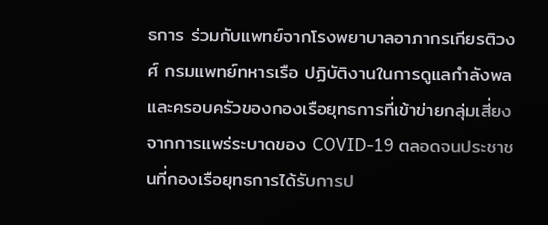ธการ ร่วมกับแพทย์จากโรงพยาบาลอาภากรเกียรติวงศ์ กรมแพทย์ทหารเรือ ปฏิบัติงานในการดูแลกำลังพล และครอบครัวของกองเรือยุทธการที่เข้าข่ายกลุ่มเสี่ยง จากการแพร่ระบาดของ COVID-19 ตลอดจนประชาชนที่กองเรือยุทธการได้รับการป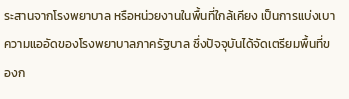ระสานจากโรงพยาบาล หรือหน่วยงานในพื้นที่ใกล้เคียง เป็นการแบ่งเบาความแออัดของโรงพยาบาลภาครัฐบาล ซึ่งปัจจุบันได้จัดเตรียมพื้นที่ของก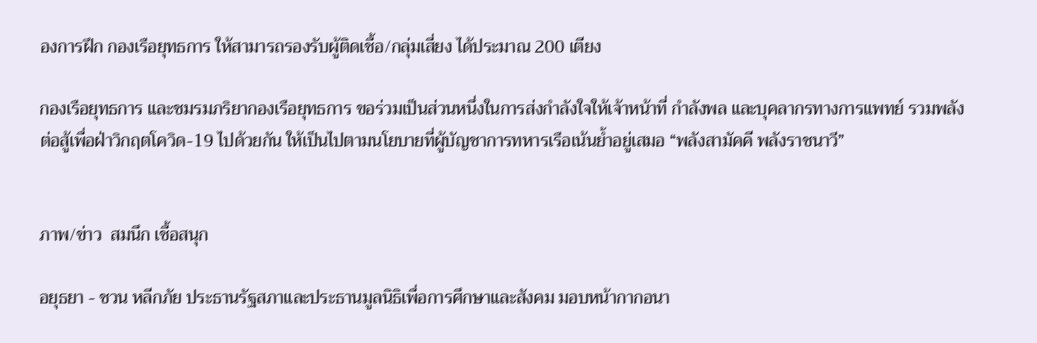องการฝึก กองเรือยุทธการ ให้สามารถรองรับผู้ติดเชื้อ/กลุ่มเสี่ยง ได้ประมาณ 200 เตียง

กองเรือยุทธการ และชมรมภริยากองเรือยุทธการ ขอร่วมเป็นส่วนหนึ่งในการส่งกำลังใจให้เจ้าหน้าที่ กำลังพล และบุคลากรทางการแพทย์ รวมพลังต่อสู้เพื่อฝ่าวิกฤตโควิด-19 ไปด้วยกัน ให้เป็นไปตามนโยบายที่ผู้บัญชาการทหารเรือเน้นย้ำอยู่เสมอ “พลังสามัคคี พลังราชนาวี”


ภาพ/ข่าว  สมนึก เชื้อสนุก

อยุธยา - ชวน หลีกภัย ประธานรัฐสภาและประธานมูลนิธิเพื่อการศึกษาและสังคม มอบหน้ากากอนา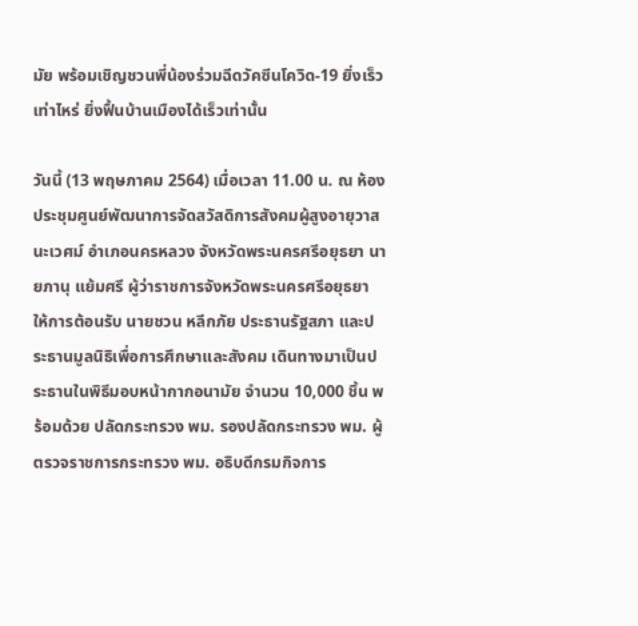มัย พร้อมเชิญชวนพี่น้องร่วมฉีดวัคซีนโควิด-19 ยิ่งเร็วเท่าไหร่ ยิ่งฟื้นบ้านเมืองได้เร็วเท่านั้น

วันนี้ (13 พฤษภาคม 2564) เมื่อเวลา 11.00 น. ณ ห้องประชุมศูนย์พัฒนาการจัดสวัสดิการสังคมผู้สูงอายุวาสนะเวศม์ อำเภอนครหลวง จังหวัดพระนครศรีอยุธยา นายภานุ แย้มศรี ผู้ว่าราชการจังหวัดพระนครศรีอยุธยา ให้การต้อนรับ นายชวน หลีกภัย ประธานรัฐสภา และประธานมูลนิธิเพื่อการศึกษาและสังคม เดินทางมาเป็นประธานในพิธีมอบหน้ากากอนามัย จำนวน 10,000 ชิ้น พร้อมด้วย ปลัดกระทรวง พม. รองปลัดกระทรวง พม. ผู้ตรวจราชการกระทรวง พม. อธิบดีกรมกิจการ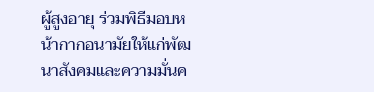ผู้สูงอายุ ร่วมพิธีมอบหน้ากากอนามัยให้แก่พัฒนาสังคมและความมั่นค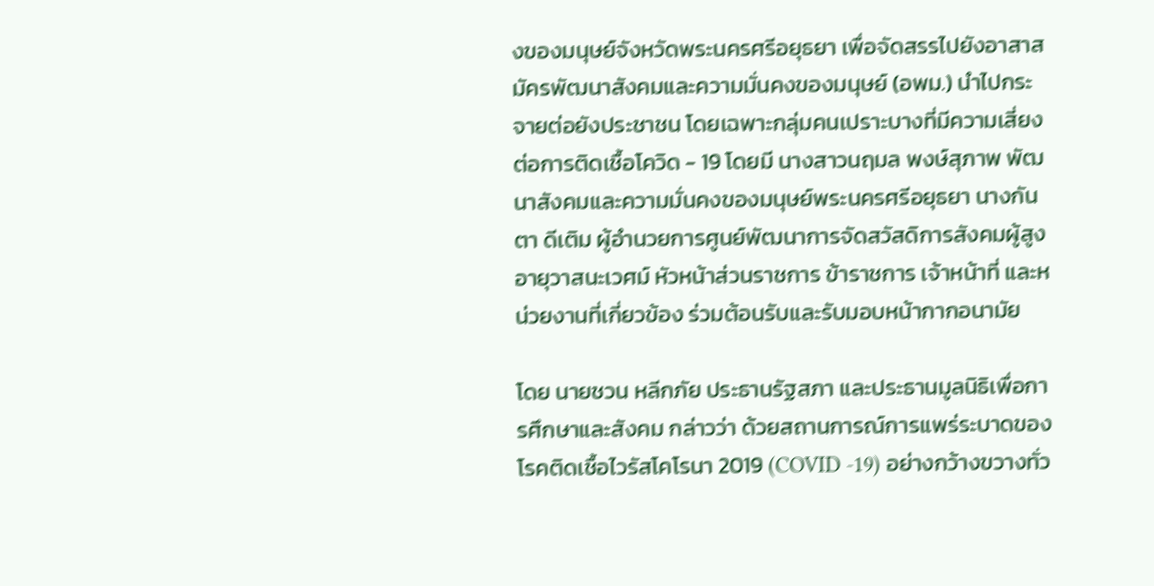งของมนุษย์จังหวัดพระนครศรีอยุธยา เพื่อจัดสรรไปยังอาสาสมัครพัฒนาสังคมและความมั่นคงของมนุษย์ (อพม.) นำไปกระจายต่อยังประชาชน โดยเฉพาะกลุ่มคนเปราะบางที่มีความเสี่ยงต่อการติดเชื้อโควิด - 19 โดยมี นางสาวนฤมล พงษ์สุภาพ พัฒนาสังคมและความมั่นคงของมนุษย์พระนครศรีอยุธยา นางกันตา ดีเติม ผู้อำนวยการศูนย์พัฒนาการจัดสวัสดิการสังคมผู้สูงอายุวาสนะเวศม์ หัวหน้าส่วนราชการ ข้าราชการ เจ้าหน้าที่ และหน่วยงานที่เกี่ยวข้อง ร่วมต้อนรับและรับมอบหน้ากากอนามัย

โดย นายชวน หลีกภัย ประธานรัฐสภา และประธานมูลนิธิเพื่อการศึกษาและสังคม กล่าวว่า ด้วยสถานการณ์การแพร่ระบาดของโรคติดเชื้อไวรัสโคโรนา 2019 (COVID -19) อย่างกว้างขวางทั่ว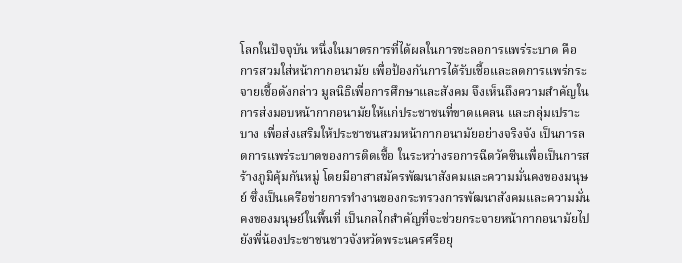โลกในปัจจุบัน หนึ่งในมาตรการที่ได้ผลในการชะลอการแพร่ระบาด คือ การสวมใส่หน้ากากอนามัย เพื่อป้องกันการได้รับเชื้อและลดการแพร่กระจายเชื้อดังกล่าว มูลนิธิเพื่อการศึกษาและสังคม จึงเห็นถึงความสำคัญในการส่งมอบหน้ากากอนามัยให้แก่ประชาชนที่ขาดแคลน และกลุ่มเปราะบาง เพื่อส่งเสริมให้ประชาชนสวมหน้ากากอนามัยอย่างจริงจัง เป็นการลดการแพร่ระบาดของการติดเชื้อ ในระหว่างรอการฉีดวัคซีนเพื่อเป็นการสร้างภูมิคุ้มกันหมู่ โดยมีอาสาสมัครพัฒนาสังคมและความมั่นคงของมนุษย์ ซึ่งเป็นเครือข่ายการทำงานของกระทรวงการพัฒนาสังคมและความมั่นคงของมนุษย์ในพื้นที่ เป็นกลไกสำคัญที่จะช่วยกระจายหน้ากากอนามัยไปยังพี่น้องประชาชนชาวจังหวัดพระนครศรีอยุ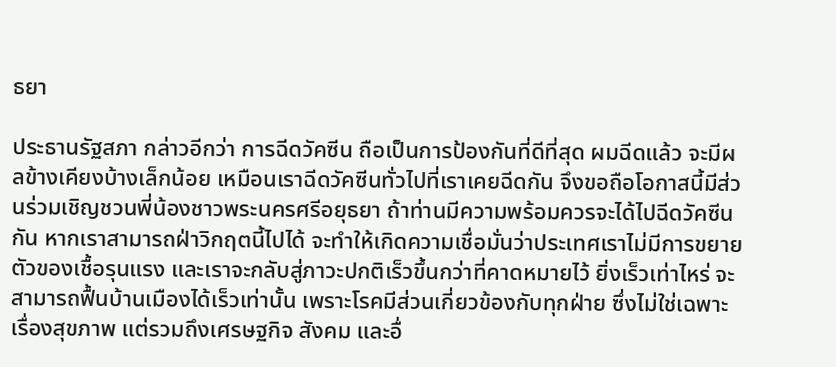ธยา

ประธานรัฐสภา กล่าวอีกว่า การฉีดวัคซีน ถือเป็นการป้องกันที่ดีที่สุด ผมฉีดแล้ว จะมีผลข้างเคียงบ้างเล็กน้อย เหมือนเราฉีดวัคซีนทั่วไปที่เราเคยฉีดกัน จึงขอถือโอกาสนี้มีส่วนร่วมเชิญชวนพี่น้องชาวพระนครศรีอยุธยา ถ้าท่านมีความพร้อมควรจะได้ไปฉีดวัคซีนกัน หากเราสามารถฝ่าวิกฤตนี้ไปได้ จะทำให้เกิดความเชื่อมั่นว่าประเทศเราไม่มีการขยายตัวของเชื้อรุนแรง และเราจะกลับสู่ภาวะปกติเร็วขึ้นกว่าที่คาดหมายไว้ ยิ่งเร็วเท่าไหร่ จะสามารถฟื้นบ้านเมืองได้เร็วเท่านั้น เพราะโรคมีส่วนเกี่ยวข้องกับทุกฝ่าย ซึ่งไม่ใช่เฉพาะเรื่องสุขภาพ แต่รวมถึงเศรษฐกิจ สังคม และอื่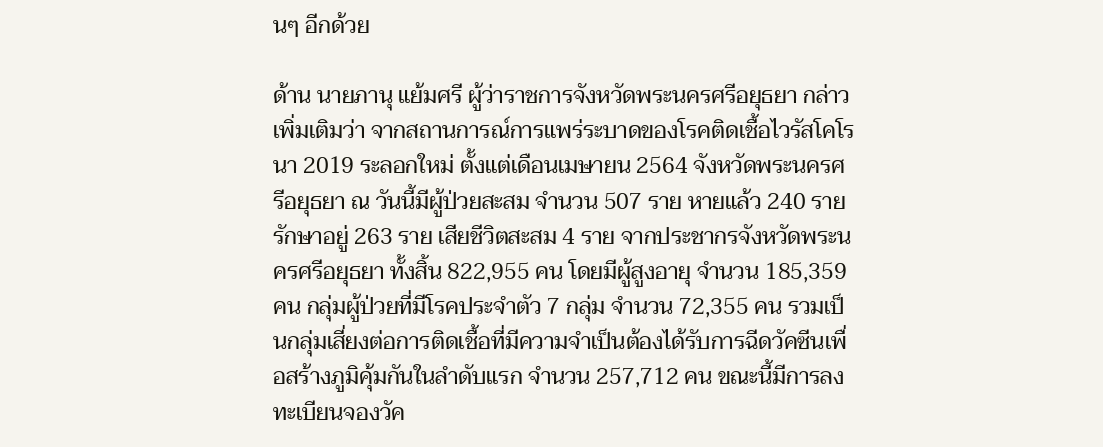นๆ อีกด้วย

ด้าน นายภานุ แย้มศรี ผู้ว่าราชการจังหวัดพระนครศรีอยุธยา กล่าวเพิ่มเติมว่า จากสถานการณ์การแพร่ระบาดของโรคติดเชื้อไวรัสโคโรนา 2019 ระลอกใหม่ ตั้งแต่เดือนเมษายน 2564 จังหวัดพระนครศรีอยุธยา ณ วันนี้มีผู้ป่วยสะสม จำนวน 507 ราย หายแล้ว 240 ราย รักษาอยู่ 263 ราย เสียชีวิตสะสม 4 ราย จากประชากรจังหวัดพระนครศรีอยุธยา ทั้งสิ้น 822,955 คน โดยมีผู้สูงอายุ จำนวน 185,359 คน กลุ่มผู้ป่วยที่มีโรคประจำตัว 7 กลุ่ม จำนวน 72,355 คน รวมเป็นกลุ่มเสี่ยงต่อการติดเชื้อที่มีความจำเป็นต้องได้รับการฉีดวัคซีนเพื่อสร้างภูมิคุ้มกันในลำดับแรก จำนวน 257,712 คน ขณะนี้มีการลงทะเบียนจองวัค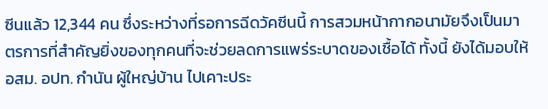ซีนแล้ว 12,344 คน ซึ่งระหว่างที่รอการฉีดวัคซีนนี้ การสวมหน้ากากอนามัยจึงเป็นมาตรการที่สำคัญยิ่งของทุกคนที่จะช่วยลดการแพร่ระบาดของเชื้อได้ ทั้งนี้ ยังได้มอบให้ อสม. อปท. กำนัน ผู้ใหญ่บ้าน ไปเคาะประ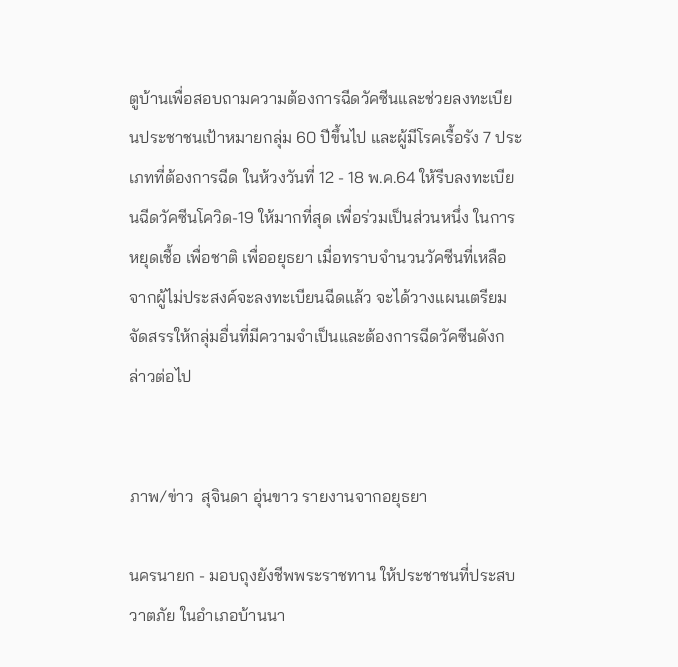ตูบ้านเพื่อสอบถามความต้องการฉีดวัคซีนและช่วยลงทะเบียนประชาชนเป้าหมายกลุ่ม 60 ปีขึ้นไป และผู้มีโรคเรื้อรัง 7 ประเภทที่ต้องการฉีด ในห้วงวันที่ 12 - 18 พ.ค.64 ให้รีบลงทะเบียนฉีดวัคซีนโควิด-19 ให้มากที่สุด เพื่อร่วมเป็นส่วนหนึ่ง ในการหยุดเชื้อ เพื่อชาติ เพื่ออยุธยา เมื่อทราบจำนวนวัคซีนที่เหลือจากผู้ไม่ประสงค์จะลงทะเบียนฉีดแล้ว จะได้วางแผนเตรียมจัดสรรให้กลุ่มอื่นที่มีความจำเป็นและต้องการฉีดวัคซีนดังกล่าวต่อไป


ภาพ/ข่าว  สุจินดา อุ่นขาว รายงานจากอยุธยา

นครนายก - มอบถุงยังชีพพระราชทาน ให้ประชาชนที่ประสบวาตภัย ในอำเภอบ้านนา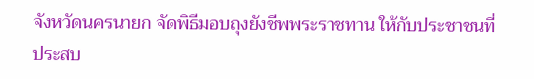จังหวัดนครนายก จัดพิธีมอบถุงยังชีพพระราชทาน ให้กับประชาชนที่ประสบ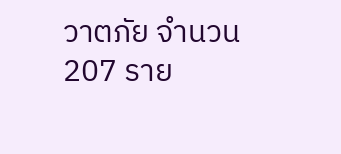วาตภัย จำนวน 207 ราย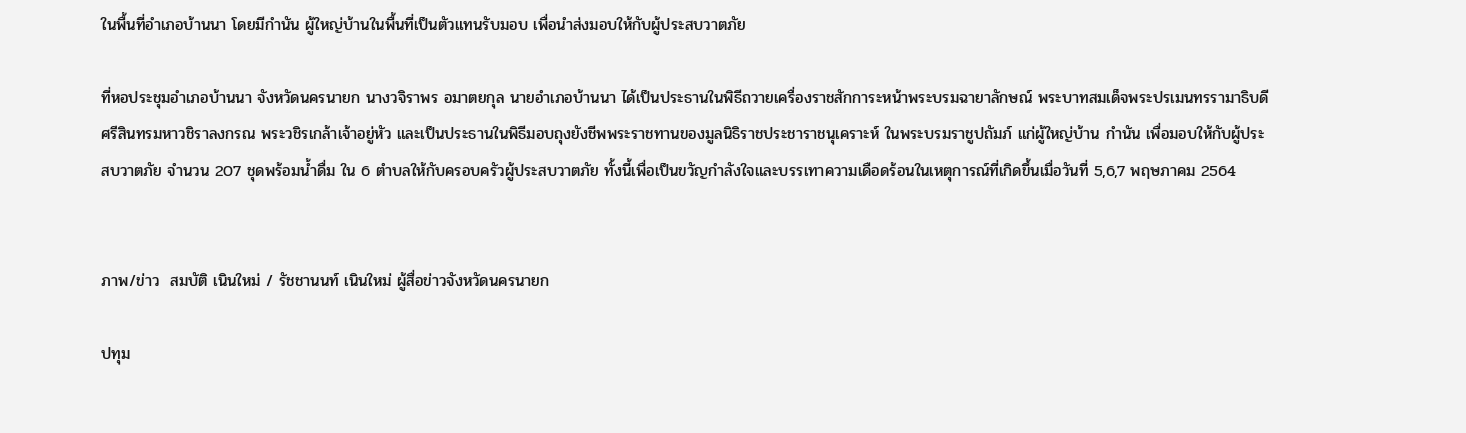ในพื้นที่อำเภอบ้านนา โดยมีกำนัน ผู้ใหญ่บ้านในพื้นที่เป็นตัวแทนรับมอบ เพื่อนำส่งมอบให้กับผู้ประสบวาตภัย

ที่หอประชุมอำเภอบ้านนา จังหวัดนครนายก นางวจิราพร อมาตยกุล นายอำเภอบ้านนา ได้เป็นประธานในพิธีถวายเครื่องราชสักการะหน้าพระบรมฉายาลักษณ์ พระบาทสมเด็จพระปรเมนทรรามาธิบดีศรีสินทรมหาวชิราลงกรณ พระวชิรเกล้าเจ้าอยู่หัว และเป็นประธานในพิธีมอบถุงยังชีพพระราชทานของมูลนิธิราชประชาราชนุเคราะห์ ในพระบรมราชูปถัมภ์ แก่ผู้ใหญ่บ้าน กำนัน เพื่อมอบให้กับผู้ประสบวาตภัย จำนวน 207 ชุดพร้อมน้ำดื่ม ใน 6 ตำบลให้กับครอบครัวผู้ประสบวาตภัย ทั้งนี้เพื่อเป็นขวัญกำลังใจและบรรเทาความเดือดร้อนในเหตุการณ์ที่เกิดขึ้นเมื่อวันที่ 5,6,7 พฤษภาคม 2564


ภาพ/ข่าว  สมบัติ เนินใหม่ / รัชชานนท์ เนินใหม่ ผู้สื่อข่าวจังหวัดนครนายก

ปทุม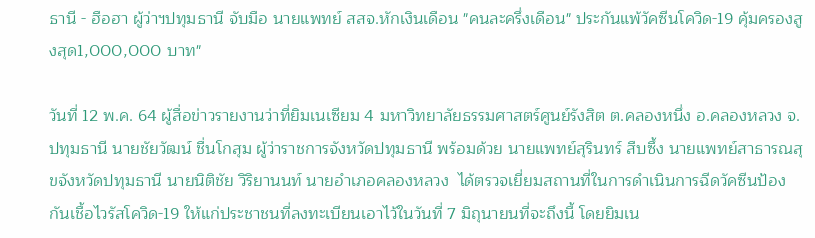ธานี - ฮือฮา ผู้ว่าฯปทุมธานี จับมือ นายแพทย์ สสจ.หักเงินเดือน "คนละครึ่งเดือน" ประกันแพ้วัคซีนโควิด-19 คุ้มครองสูงสุด1,000,000 บาท"

วันที่ 12 พ.ค. 64 ผู้สื่อข่าวรายงานว่าที่ยิมเนเซียม 4 มหาวิทยาลัยธรรมศาสตร์ศูนย์รังสิต ต.คลองหนึ่ง อ.คลองหลวง จ.ปทุมธานี นายชัยวัฒน์ ชื่นโกสุม ผู้ว่าราชการจังหวัดปทุมธานี พร้อมด้วย นายแพทย์สุรินทร์ สืบซึ้ง นายแพทย์สาธารณสุขจังหวัดปทุมธานี นายนิติชัย วิริยานนท์ นายอำเภอคลองหลวง  ได้ตรวจเยี่ยมสถานที่ในการดำเนินการฉีดวัคซีนป้องกันเชื้อไวรัสโควิด-19 ให้แก่ประชาชนที่ลงทะเบียนเอาไว้ในวันที่ 7 มิถุนายนที่จะถึงนี้ โดยยิมเน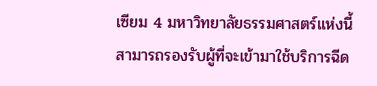เซียม 4 มหาวิทยาลัยธรรมศาสตร์แห่งนี้ สามารถรองรับผู้ที่จะเข้ามาใช้บริการฉีด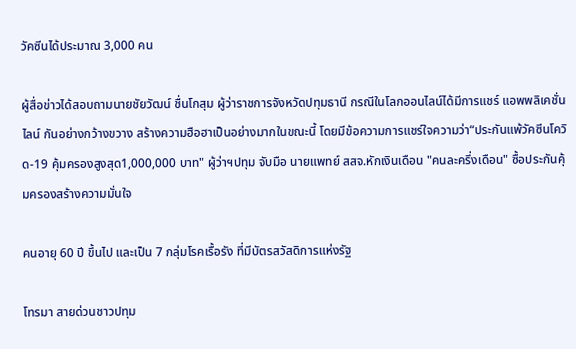วัคซีนได้ประมาณ 3,000 คน

ผู้สื่อข่าวได้สอบถามนายชัยวัฒน์ ชื่นโกสุม ผู้ว่าราชการจังหวัดปทุมธานี กรณีในโลกออนไลน์ได้มีการแชร์ แอพพลิเคชั่นไลน์ กันอย่างกว้างขวาง สร้างความฮือฮาเป็นอย่างมากในขณะนี้ โดยมีข้อความการแชร์ใจความว่า“ประกันแพ้วัคซีนโควิด-19 คุ้มครองสูงสุด1,000,000 บาท" ผู้ว่าฯปทุม จับมือ นายแพทย์ สสจ.หักเงินเดือน "คนละครึ่งเดือน" ซื้อประกันคุ้มครองสร้างความมั่นใจ

คนอายุ 60 ปี ขึ้นไป และเป็น 7 กลุ่มโรคเรื้อรัง ที่มีบัตรสวัสดิการแห่งรัฐ

โทรมา สายด่วนชาวปทุม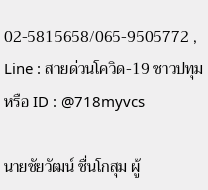02-5815658/065-9505772 , Line : สายด่วนโควิด-19 ชาวปทุม หรือ ID : @718myvcs

นายชัยวัฒน์ ชื่นโกสุม ผู้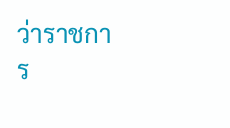ว่าราชการ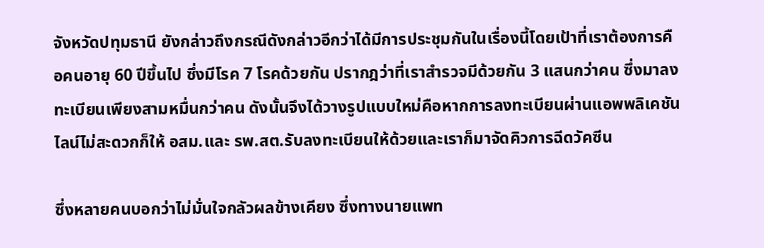จังหวัดปทุมธานี ยังกล่าวถึงกรณีดังกล่าวอีกว่าได้มีการประชุมกันในเรื่องนี้โดยเป้าที่เราต้องการคือคนอายุ 60 ปีขึ้นไป ซึ่งมีโรค 7 โรคด้วยกัน ปรากฎว่าที่เราสำรวจมีด้วยกัน 3 แสนกว่าคน ซึ่งมาลงทะเบียนเพียงสามหมื่นกว่าคน ดังนั้นจึงได้วางรูปแบบใหม่คือหากการลงทะเบียนผ่านแอพพลิเคชันไลน์ไม่สะดวกก็ให้ อสม.และ รพ.สต.รับลงทะเบียนให้ด้วยและเราก็มาจัดคิวการฉีดวัคซีน

ซึ่งหลายคนบอกว่าไม่มั่นใจกลัวผลข้างเคียง ซึ่งทางนายแพท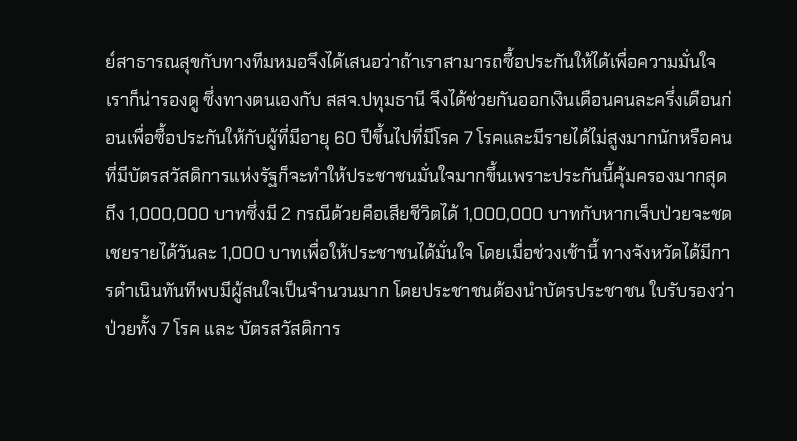ย์สาธารณสุขกับทางทีมหมอจึงได้เสนอว่าถ้าเราสามารถซื้อประกันให้ได้เพื่อความมั่นใจเราก็น่ารองดู ซึ่งทางตนเองกับ สสจ.ปทุมธานี จึงได้ช่วยกันออกเงินเดือนคนละครึ่งเดือนก่อนเพื่อซื้อประกันให้กับผู้ที่มีอายุ 60 ปีขึ้นไปที่มีโรค 7 โรคและมีรายได้ไม่สูงมากนักหรือคนที่มีบัตรสวัสดิการแห่งรัฐก็จะทำให้ประชาชนมั่นใจมากขึ้นเพราะประกันนี้คุ้มครองมากสุดถึง 1,000,000 บาทซึ่งมี 2 กรณีด้วยคือเสียชีวิตได้ 1,000,000 บาทกับหากเจ็บป่วยจะชดเชยรายได้วันละ 1,000 บาทเพื่อให้ประชาชนได้มั่นใจ โดยเมื่อช่วงเช้านี้ ทางจังหวัดได้มีการดำเนินทันทีพบมีผู้สนใจเป็นจำนวนมาก โดยประชาชนต้องนำบัตรประชาชน ใบรับรองว่าป่วยทั้ง 7 โรค และ บัตรสวัสดิการ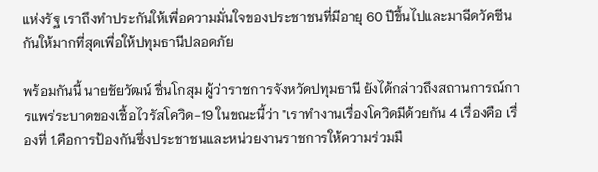แห่งรัฐ เราถึงทำประกันให้เพื่อความมั่นใจของประชาชนที่มีอายุ 60 ปีขึ้นไปและมาฉีดวัคซีนกันให้มากที่สุดเพื่อให้ปทุมธานีปลอดภัย

พร้อมกันนี้ นายชัยวัฒน์ ชื่นโกสุม ผู้ว่าราชการจังหวัดปทุมธานี ยังได้กล่าวถึงสถานการณ์การแพร่ระบาดของเชื้อไวรัสโควิด-19 ในขณะนี้ว่า "เราทำงานเรื่องโควิดมีด้วยกัน 4 เรื่องคือ เรื่องที่ 1.คือการป้องกันซึ่งประชาชนและหน่วยงานราชการให้ความร่วมมื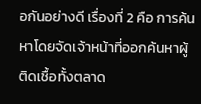อกันอย่างดี เรื่องที่ 2 คือ การค้นหาโดยจัดเจ้าหน้าที่ออกค้นหาผู้ติดเชื้อทั้งตลาด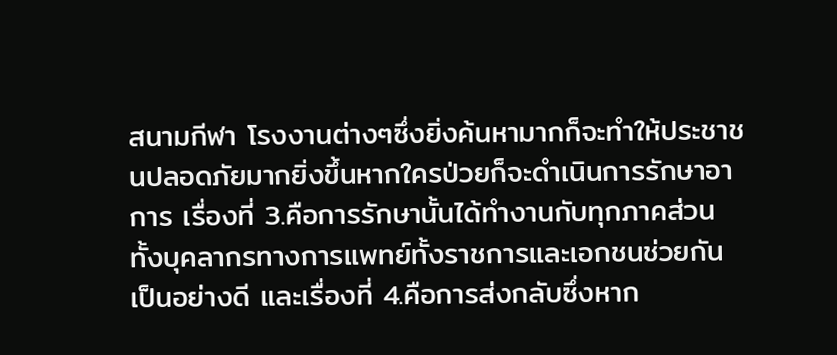สนามกีฬา โรงงานต่างๆซึ่งยิ่งค้นหามากก็จะทำให้ประชาชนปลอดภัยมากยิ่งขึ้นหากใครป่วยก็จะดำเนินการรักษาอาการ เรื่องที่ 3.คือการรักษานั้นได้ทำงานกับทุกภาคส่วนทั้งบุคลากรทางการแพทย์ทั้งราชการและเอกชนช่วยกันเป็นอย่างดี และเรื่องที่ 4.คือการส่งกลับซึ่งหาก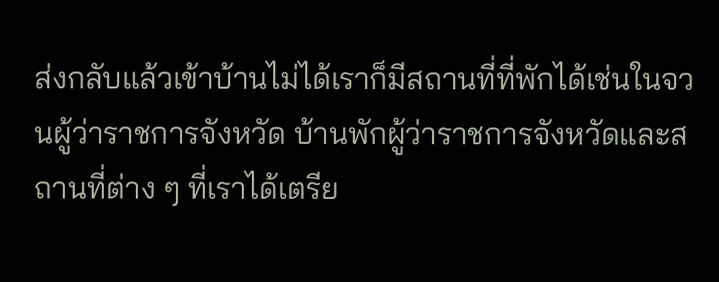ส่งกลับแล้วเข้าบ้านไม่ได้เราก็มีสถานที่ที่พักได้เช่นในจวนผู้ว่าราชการจังหวัด บ้านพักผู้ว่าราชการจังหวัดและสถานที่ต่าง ๆ ที่เราได้เตรีย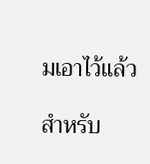มเอาไว้แล้ว

สำหรับ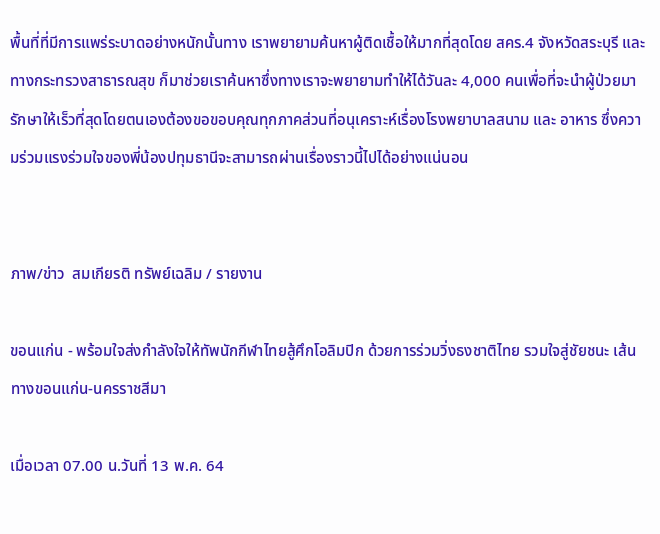พื้นที่ที่มีการแพร่ระบาดอย่างหนักนั้นทาง เราพยายามค้นหาผู้ติดเชื้อให้มากที่สุดโดย สคร.4 จังหวัดสระบุรี และ ทางกระทรวงสาธารณสุข ก็มาช่วยเราค้นหาซึ่งทางเราจะพยายามทำให้ได้วันละ 4,000 คนเพื่อที่จะนำผู้ป่วยมารักษาให้เร็วที่สุดโดยตนเองต้องขอขอบคุณทุกภาคส่วนที่อนุเคราะห์เรื่องโรงพยาบาลสนาม และ อาหาร ซึ่งความร่วมแรงร่วมใจของพี่น้องปทุมธานีจะสามารถผ่านเรื่องราวนี้ไปได้อย่างแน่นอน


ภาพ/ข่าว  สมเกียรติ ทรัพย์เฉลิม / รายงาน

ขอนแก่น - พร้อมใจส่งกำลังใจให้ทัพนักกีฬาไทยสู้ศึกโอลิมปิก ด้วยการร่วมวิ่งธงชาติไทย รวมใจสู่ชัยชนะ เส้นทางขอนแก่น-นครราชสีมา

เมื่อเวลา 07.00 น.วันที่ 13 พ.ค. 64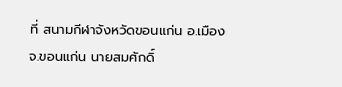ที่ สนามกีฬาจังหวัดขอนแก่น อ.เมือง จ.ขอนแก่น นายสมศักดิ์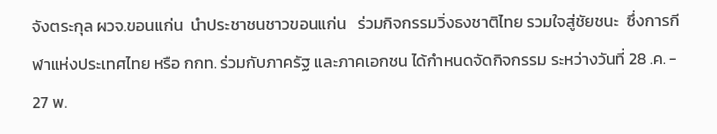จังตระกุล ผวจ.ขอนแก่น  นำประชาชนชาวขอนแก่น   ร่วมกิจกรรมวิ่งธงชาติไทย รวมใจสู่ชัยชนะ  ซึ่งการกีฬาแห่งประเทศไทย หรือ กกท. ร่วมกับภาครัฐ และภาคเอกชน ได้กำหนดจัดกิจกรรม ระหว่างวันที่ 28 .ค. - 27 พ.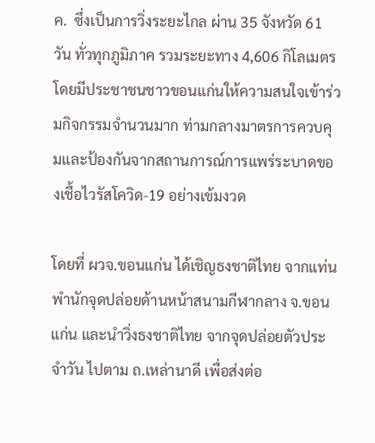ค.  ซึ่งเป็นการวิ่งระยะไกล ผ่าน 35 จังหวัด 61 วัน ทั่วทุกภูมิภาค รวมระยะทาง 4,606 กิโลเมตร โดยมีประชาชนชาวขอนแก่นให้ความสนใจเข้าร่วมกิจกรรมจำนวนมาก ท่ามกลางมาตรการควบคุมและป้องกันจากสถานการณ์การแพร่ระบาดของเชื้อไวรัสโควิด-19 อย่างเข้มงวด

โดยที่ ผวจ.ขอนแก่น ได้เชิญธงชาติไทย จากแท่นพำนักจุดปล่อยด้านหน้าสนามกีฬากลาง จ.ขอนแก่น และนำวิ่งธงชาติไทย จากจุดปล่อยตัวประจำวัน ไปตาม ถ.เหล่านาดี เพื่อส่งต่อ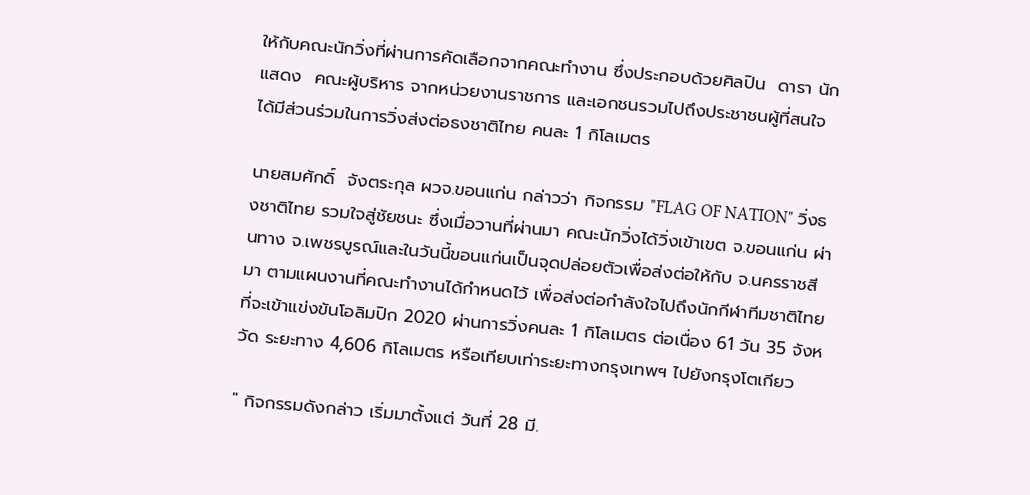ให้กับคณะนักวิ่งที่ผ่านการคัดเลือกจากคณะทำงาน ซึ่งประกอบด้วยศิลปิน  ดารา นักแสดง  คณะผู้บริหาร จากหน่วยงานราชการ และเอกชนรวมไปถึงประชาชนผู้ที่สนใจ ได้มีส่วนร่วมในการวิ่งส่งต่อธงชาติไทย คนละ 1 กิโลเมตร

นายสมศักดิ์  จังตระกุล ผวจ.ขอนแก่น กล่าวว่า กิจกรรม "FLAG OF NATION" วิ่งธงชาติไทย รวมใจสู่ชัยชนะ ซึ่งเมื่อวานที่ผ่านมา คณะนักวิ่งได้วิ่งเข้าเขต จ.ขอนแก่น ผ่านทาง จ.เพชรบูรณ์และในวันนี้ขอนแก่นเป็นจุดปล่อยตัวเพื่อส่งต่อให้กับ จ.นครราชสีมา ตามแผนงานที่คณะทำงานได้กำหนดไว้ เพื่อส่งต่อกำลังใจไปถึงนักกีฬาทีมชาติไทย ที่จะเข้าแข่งขันโอลิมปิก 2020 ผ่านการวิ่งคนละ 1 กิโลเมตร ต่อเนื่อง 61 วัน 35 จังหวัด ระยะทาง 4,606 กิโลเมตร หรือเทียบเท่าระยะทางกรุงเทพฯ ไปยังกรุงโตเกียว

" กิจกรรมดังกล่าว เริ่มมาตั้งแต่ วันที่ 28 มี.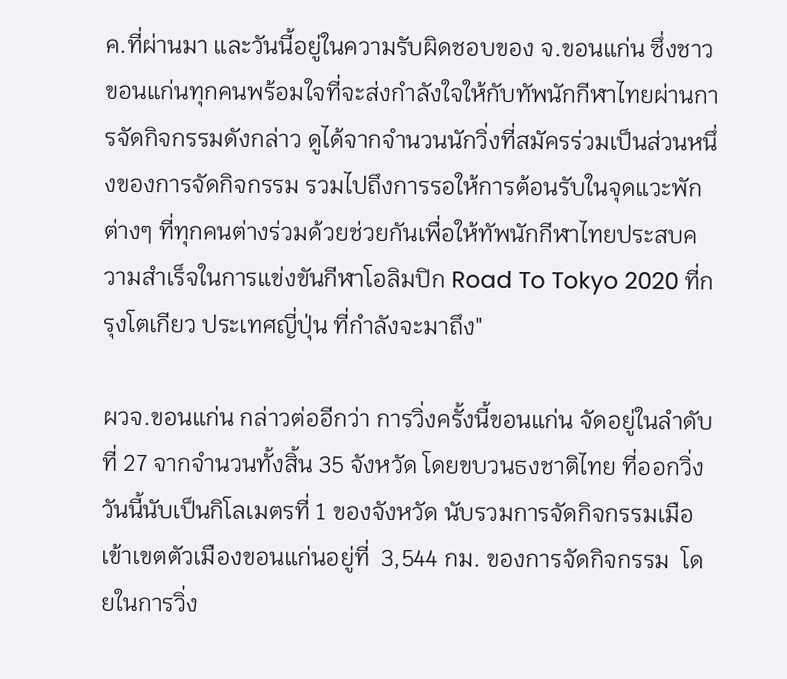ค.ที่ผ่านมา และวันนี้อยู่ในความรับผิดชอบของ จ.ขอนแก่น ซึ่งชาวขอนแก่นทุกคนพร้อมใจที่จะส่งกำลังใจให้กับทัพนักกีฬาไทยผ่านการจัดกิจกรรมดังกล่าว ดูได้จากจำนวนนักวิ่งที่สมัครร่วมเป็นส่วนหนึ่งของการจัดกิจกรรม รวมไปถึงการรอให้การต้อนรับในจุดแวะพักต่างๆ ที่ทุกคนต่างร่วมด้วยช่วยกันเพื่อให้ทัพนักกีฬาไทยประสบความสำเร็จในการแข่งขันกีฬาโอลิมปิก Road To Tokyo 2020 ที่กรุงโตเกียว ประเทศญี่ปุ่น ที่กำลังจะมาถึง"

ผวจ.ขอนแก่น กล่าวต่ออีกว่า การวิ่งครั้งนี้ขอนแก่น จัดอยู่ในลำดับที่ 27 จากจำนวนทั้งสิ้น 35 จังหวัด โดยขบวนธงชาติไทย ที่ออกวิ่งวันนี้นับเป็นกิโลเมตรที่ 1 ของจังหวัด นับรวมการจัดกิจกรรมเมือเข้าเขตตัวเมืองขอนแก่นอยู่ที่  3,544 กม. ของการจัดกิจกรรม  โดยในการวิ่ง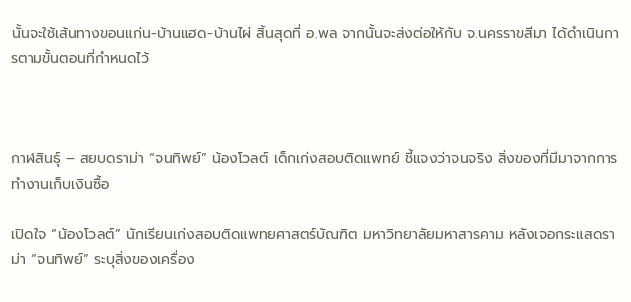นั้นจะใช้เส้นทางขอนแก่น-บ้านแฮด-บ้านไผ่ สิ้นสุดที่ อ.พล จากนั้นจะส่งต่อให้กับ จ.นครราขสีมา ได้ดำเนินการตามขั้นตอนที่กำหนดไว้



กาฬสินธุ์ – สยบดราม่า “จนทิพย์” น้องโวลต์ เด็กเก่งสอบติดแพทย์ ชี้แจงว่าจนจริง สิ่งของที่มีมาจากการทำงานเก็บเงินซื้อ

เปิดใจ “น้องโวลต์” นักเรียนเก่งสอบติดแพทยศาสตร์บัณฑิต มหาวิทยาลัยมหาสารคาม หลังเจอกระแสดราม่า “จนทิพย์” ระบุสิ่งของเครื่อง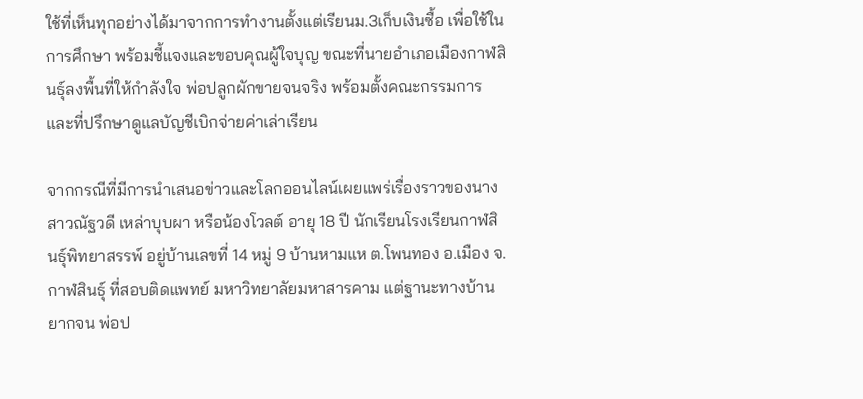ใช้ที่เห็นทุกอย่างได้มาจากการทำงานตั้งแต่เรียนม.3เก็บเงินซื้อ เพื่อใช้ในการศึกษา พร้อมชี้แจงและขอบคุณผู้ใจบุญ ขณะที่นายอำเภอเมืองกาฬสินธุ์ลงพื้นที่ให้กำลังใจ พ่อปลูกผักขายจนจริง พร้อมตั้งคณะกรรมการและที่ปรึกษาดูแลบัญชีเบิกจ่ายค่าเล่าเรียน

จากกรณีที่มีการนำเสนอข่าวและโลกออนไลน์เผยแพร่เรื่องราวของนางสาวณัฐวดี เหล่าบุบผา หรือน้องโวลต์ อายุ 18 ปี นักเรียนโรงเรียนกาฬสินธุ์พิทยาสรรพ์ อยู่บ้านเลขที่ 14 หมู่ 9 บ้านหามแห ต.โพนทอง อ.เมือง จ.กาฬสินธุ์ ที่สอบติดแพทย์ มหาวิทยาลัยมหาสารคาม แต่ฐานะทางบ้านยากจน พ่อป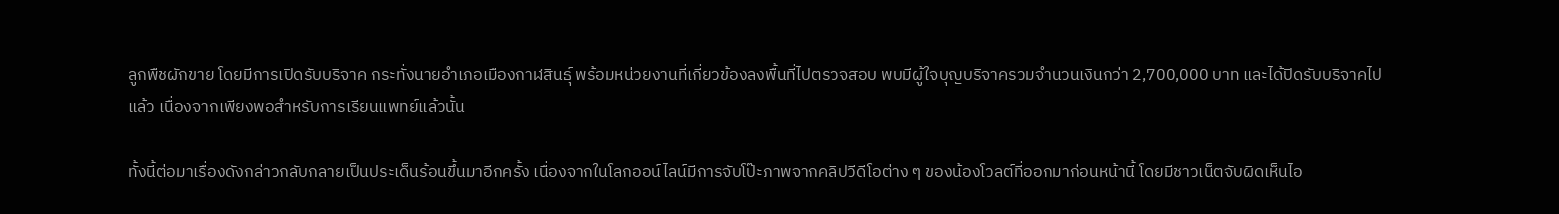ลูกพืชผักขาย โดยมีการเปิดรับบริจาค กระทั่งนายอำเภอเมืองกาฬสินธุ์ พร้อมหน่วยงานที่เกี่ยวข้องลงพื้นที่ไปตรวจสอบ พบมีผู้ใจบุญบริจาครวมจำนวนเงินกว่า 2,700,000 บาท และได้ปิดรับบริจาคไปแล้ว เนื่องจากเพียงพอสำหรับการเรียนแพทย์แล้วนั้น

ทั้งนี้ต่อมาเรื่องดังกล่าวกลับกลายเป็นประเด็นร้อนขึ้นมาอีกครั้ง เนื่องจากในโลกออน์ไลน์มีการจับโป๊ะภาพจากคลิปวีดีโอต่าง ๆ ของน้องโวลต์ที่ออกมาก่อนหน้านี้ โดยมีชาวเน็ตจับผิดเห็นไอ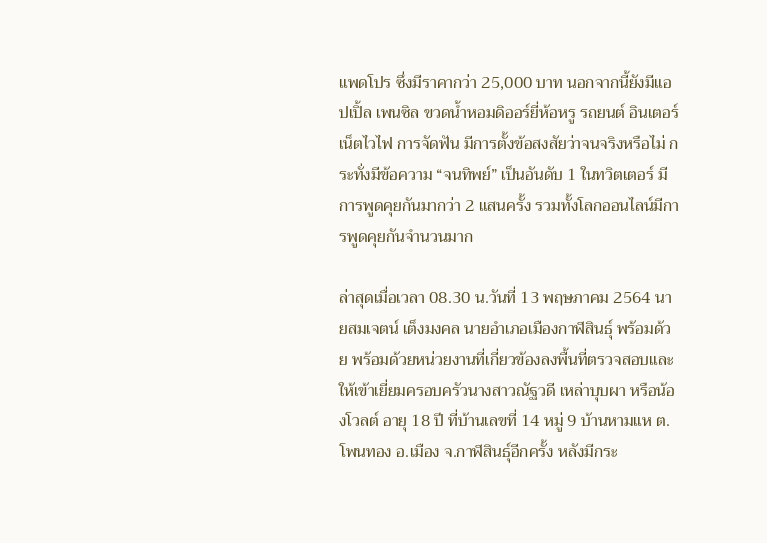แพดโปร ซึ่งมีราคากว่า 25,000 บาท นอกจากนี้ยังมีแอปเปิ้ล เพนซิล ขวดน้ำหอมดิออร์ยี่ห้อหรู รถยนต์ อินเตอร์เน็ตไวไฟ การจัดฟัน มีการตั้งข้อสงสัยว่าจนจริงหรือไม่ กระทั่งมีข้อความ “จนทิพย์” เป็นอันดับ 1 ในทวิตเตอร์ มีการพูดคุยกันมากว่า 2 แสนครั้ง รวมทั้งโลกออนไลน์มีการพูดคุยกันจำนวนมาก

ล่าสุดเมื่อเวลา 08.30 น.วันที่ 13 พฤษภาคม 2564 นายสมเจตน์ เต็งมงคล นายอำเภอเมืองกาฬสินธุ์ พร้อมด้วย พร้อมด้วยหน่วยงานที่เกี่ยวข้องลงพื้นที่ตรวจสอบและให้เข้าเยี่ยมครอบครัวนางสาวณัฐวดี เหล่าบุบผา หรือน้องโวลต์ อายุ 18 ปี ที่บ้านเลขที่ 14 หมู่ 9 บ้านหามแห ต.โพนทอง อ.เมือง จ.กาฬสินธุ์อีกครั้ง หลังมีกระ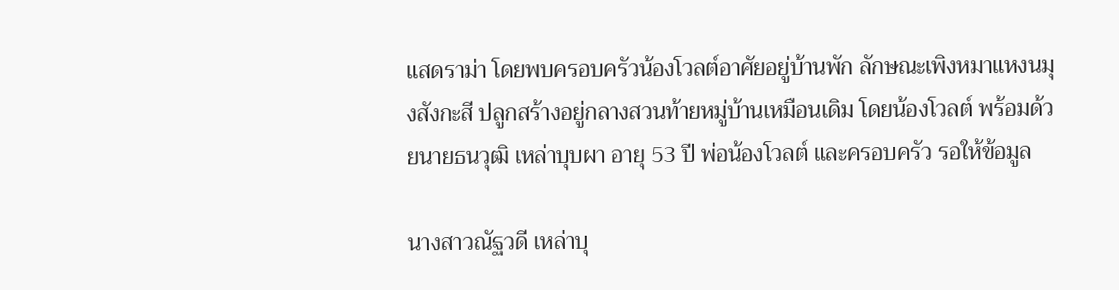แสดราม่า โดยพบครอบครัวน้องโวลต์อาศัยอยู่บ้านพัก ลักษณะเพิงหมาแหงนมุงสังกะสี ปลูกสร้างอยู่กลางสวนท้ายหมู่บ้านเหมือนเดิม โดยน้องโวลต์ พร้อมด้วยนายธนวุฒิ เหล่าบุบผา อายุ 53 ปี พ่อน้องโวลต์ และครอบครัว รอให้ข้อมูล

นางสาวณัฐวดี เหล่าบุ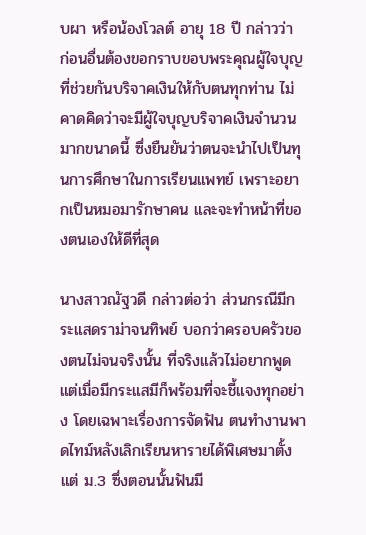บผา หรือน้องโวลต์ อายุ 18 ปี กล่าวว่า ก่อนอื่นต้องขอกราบขอบพระคุณผู้ใจบุญที่ช่วยกันบริจาคเงินให้กับตนทุกท่าน ไม่คาดคิดว่าจะมีผู้ใจบุญบริจาคเงินจำนวนมากขนาดนี้ ซึ่งยืนยันว่าตนจะนำไปเป็นทุนการศึกษาในการเรียนแพทย์ เพราะอยากเป็นหมอมารักษาคน และจะทำหน้าที่ของตนเองให้ดีที่สุด

นางสาวณัฐวดี กล่าวต่อว่า ส่วนกรณีมีกระแสดราม่าจนทิพย์ บอกว่าครอบครัวของตนไม่จนจริงนั้น ที่จริงแล้วไม่อยากพูด แต่เมื่อมีกระแสมีก็พร้อมที่จะชี้แจงทุกอย่าง โดยเฉพาะเรื่องการจัดฟัน ตนทำงานพาดไทม์หลังเลิกเรียนหารายได้พิเศษมาตั้งแต่ ม.3 ซึ่งตอนนั้นฟันมี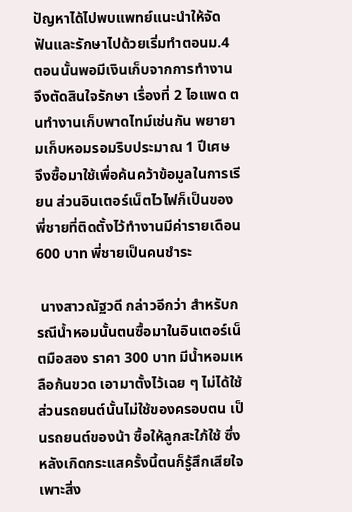ปัญหาได้ไปพบแพทย์แนะนำให้จัดฟันและรักษาไปด้วยเริ่มทำตอนม.4 ตอนนั้นพอมีเงินเก็บจากการทำงานจึงตัดสินใจรักษา เรื่องที่ 2 ไอแพด ตนทำงานเก็บพาดไทม์เช่นกัน พยายามเก็บหอมรอมริบประมาณ 1 ปีเศษ จึงซื้อมาใช้เพื่อค้นคว้าข้อมูลในการเรียน ส่วนอินเตอร์เน็ตไวไฟก็เป็นของพี่ชายที่ติดตั้งไว้ทำงานมีค่ารายเดือน 600 บาท พี่ชายเป็นคนชำระ

 นางสาวณัฐวดี กล่าวอีกว่า สำหรับกรณีน้ำหอมนั้นตนซื้อมาในอินเตอร์เน็ตมือสอง ราคา 300 บาท มีน้ำหอมเหลือก้นขวด เอามาตั้งไว้เฉย ๆ ไม่ได้ใช้ ส่วนรถยนต์นั้นไม่ใช้ของครอบตน เป็นรถยนต์ของน้า ซื้อให้ลูกสะใภ้ใช้ ซึ่งหลังเกิดกระแสครั้งนี้ตนก็รู้สึกเสียใจ เพาะสิ่ง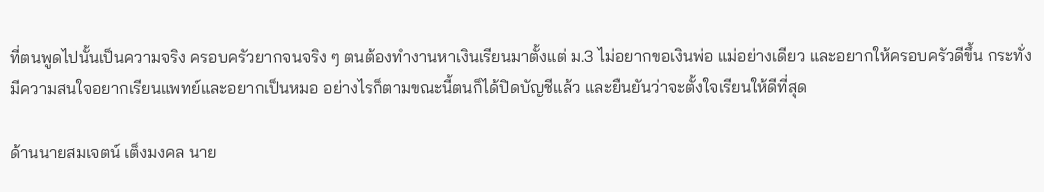ที่ตนพูดไปนั้นเป็นความจริง ครอบครัวยากจนจริง ๆ ตนต้องทำงานหาเงินเรียนมาตั้งแต่ ม.3 ไม่อยากขอเงินพ่อ แม่อย่างเดียว และอยากให้ครอบครัวดีขึ้น กระทั่งมีความสนใจอยากเรียนแพทย์และอยากเป็นหมอ อย่างไรก็ตามขณะนี้ตนก็ได้ปิดบัญชีแล้ว และยืนยันว่าจะตั้งใจเรียนให้ดีที่สุด

ด้านนายสมเจตน์ เต็งมงคล นาย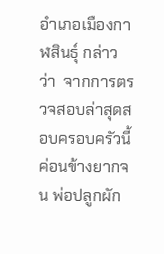อำเภอเมืองกาฬสินธุ์ กล่าวว่า  จากการตรวจสอบล่าสุดสอบครอบครัวนี้ค่อนข้างยากจน พ่อปลูกผัก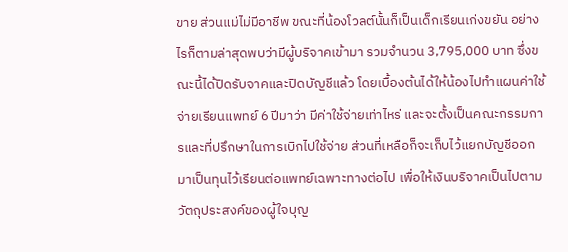ขาย ส่วนแม่ไม่มีอาชีพ ขณะที่น้องโวลต์นั้นก็เป็นเด็กเรียนเก่งขยัน อย่างไรก็ตามล่าสุดพบว่ามีผู้บริจาคเข้ามา รวมจำนวน 3,795,000 บาท ซึ่งขณะนี้ได้ปิดรับจาคและปิดบัญชีแล้ว โดยเบื้องต้นได้ให้น้องไปทำแผนค่าใช้จ่ายเรียนแพทย์ 6 ปีมาว่า มีค่าใช้จ่ายเท่าไหร่ และจะตั้งเป็นคณะกรรมการและที่ปรึกษาในการเบิกไปใช้จ่าย ส่วนที่เหลือก็จะเก็บไว้แยกบัญชีออกมาเป็นทุนไว้เรียนต่อแพทย์เฉพาะทางต่อไป เพื่อให้เงินบริจาคเป็นไปตามวัตถุประสงค์ของผู้ใจบุญ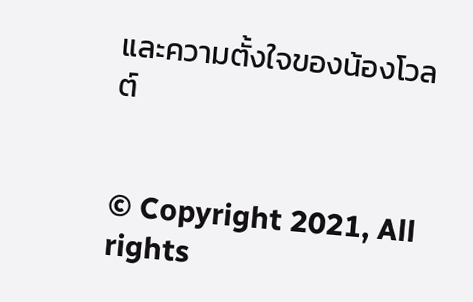และความตั้งใจของน้องโวลต์


© Copyright 2021, All rights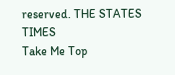reserved. THE STATES TIMES
Take Me Top